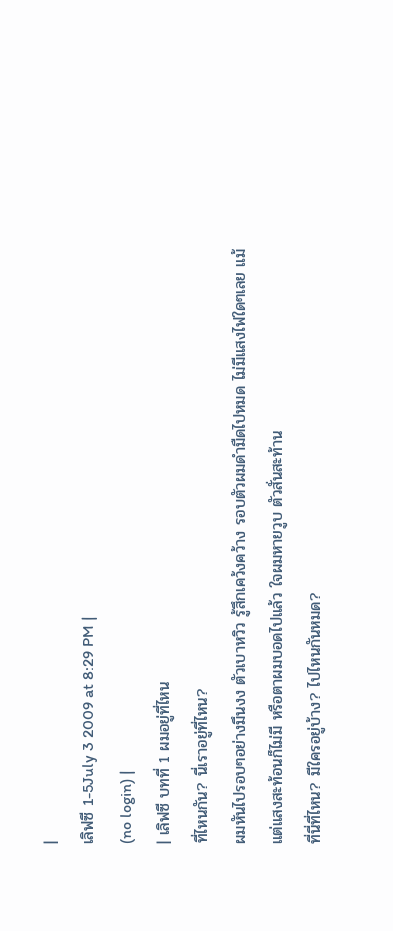|
เลิฟซี 1-5July 3 2009 at 8:29 PM |
(no login) |
| เลิฟซี บทที่ 1 ผมอยู่ที่ไหน
ที่ไหนกัน? นี่เราอยู่ที่ไหน?
ผมหันไปรอบๆอย่างมึนงง ตัวเบาหวิว รู้สึกเคว้งคว้าง รอบตัวผมดำมืดไปหมด ไม่มีแสงไฟใดๆเลย แม้แต่แสงสะท้อนก็ไม่มี หรือตาผมบอดไปแล้ว ใจผมหายวูบ ตัวสั่นสะท้าน
ที่นี่ที่ไหน? มีใครอยู่บ้าง? ไปไหนกันหมด?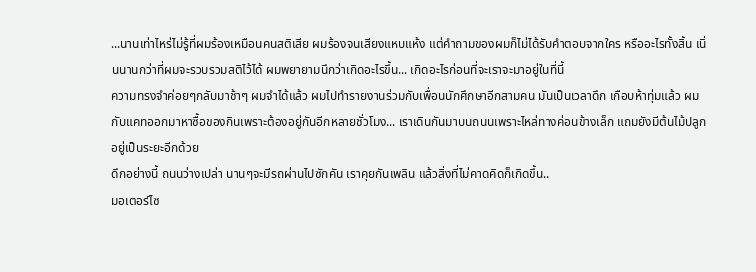...นานเท่าไหร่ไม่รู้ที่ผมร้องเหมือนคนสติเสีย ผมร้องจนเสียงแหบแห้ง แต่คำถามของผมก็ไม่ได้รับคำตอบจากใคร หรืออะไรทั้งสิ้น เนิ่นนานกว่าที่ผมจะรวบรวมสติไว้ได้ ผมพยายามนึกว่าเกิดอะไรขึ้น... เกิดอะไรก่อนที่จะเราจะมาอยู่ในที่นี้
ความทรงจำค่อยๆกลับมาช้าๆ ผมจำได้แล้ว ผมไปทำรายงานร่วมกับเพื่อนนักศึกษาอีกสามคน มันเป็นเวลาดึก เกือบห้าทุ่มแล้ว ผมกับแคทออกมาหาซื้อของกินเพราะต้องอยู่กันอีกหลายชั่วโมง... เราเดินกันมาบนถนนเพราะไหล่ทางค่อนข้างเล็ก แถมยังมีต้นไม้ปลูกอยู่เป็นระยะอีกด้วย
ดึกอย่างนี้ ถนนว่างเปล่า นานๆจะมีรถผ่านไปซักคัน เราคุยกันเพลิน แล้วสิ่งที่ไม่คาดคิดก็เกิดขึ้น..
มอเตอร์ไซ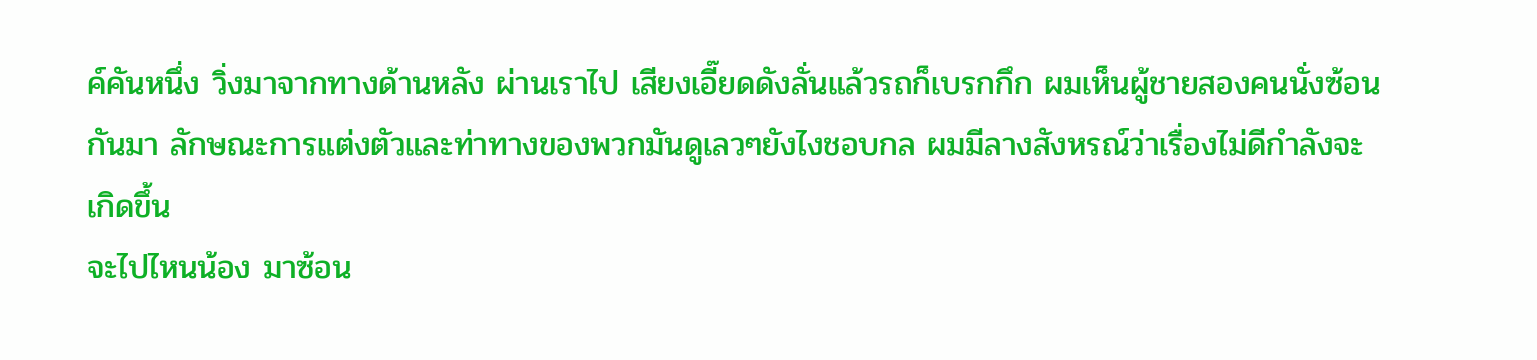ค์คันหนึ่ง วิ่งมาจากทางด้านหลัง ผ่านเราไป เสียงเอี๊ยดดังลั่นแล้วรถก็เบรกกึก ผมเห็นผู้ชายสองคนนั่งซ้อนกันมา ลักษณะการแต่งตัวและท่าทางของพวกมันดูเลวๆยังไงชอบกล ผมมีลางสังหรณ์ว่าเรื่องไม่ดีกำลังจะเกิดขึ้น
จะไปไหนน้อง มาซ้อน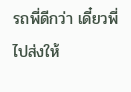รถพี่ดีกว่า เดี๋ยวพี่ไปส่งให้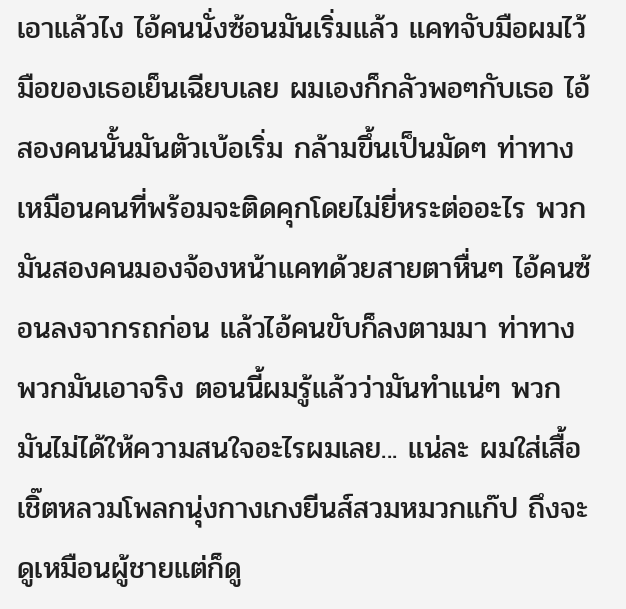เอาแล้วไง ไอ้คนนั่งซ้อนมันเริ่มแล้ว แคทจับมือผมไว้ มือของเธอเย็นเฉียบเลย ผมเองก็กลัวพอๆกับเธอ ไอ้สองคนนั้นมันตัวเบ้อเริ่ม กล้ามขึ้นเป็นมัดๆ ท่าทางเหมือนคนที่พร้อมจะติดคุกโดยไม่ยี่หระต่ออะไร พวกมันสองคนมองจ้องหน้าแคทด้วยสายตาหื่นๆ ไอ้คนซ้อนลงจากรถก่อน แล้วไอ้คนขับก็ลงตามมา ท่าทางพวกมันเอาจริง ตอนนี้ผมรู้แล้วว่ามันทำแน่ๆ พวกมันไม่ได้ให้ความสนใจอะไรผมเลย... แน่ละ ผมใส่เสื้อเชิ๊ตหลวมโพลกนุ่งกางเกงยีนส์สวมหมวกแก๊ป ถึงจะดูเหมือนผู้ชายแต่ก็ดู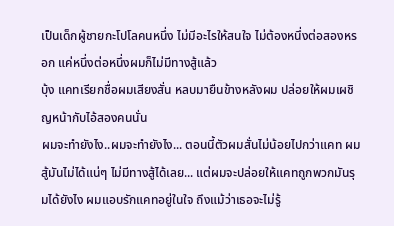เป็นเด็กผู้ชายกะโปโลคนหนึ่ง ไม่มีอะไรให้สนใจ ไม่ต้องหนึ่งต่อสองหรอก แค่หนึ่งต่อหนึ่งผมก็ไม่มีทางสู้แล้ว
บุ้ง แคทเรียกชื่อผมเสียงสั่น หลบมายืนข้างหลังผม ปล่อยให้ผมเผชิญหน้ากับไอ้สองคนนั่น
ผมจะทำยังไง..ผมจะทำยังไง... ตอนนี้ตัวผมสั่นไม่น้อยไปกว่าแคท ผมสู้มันไม่ได้แน่ๆ ไม่มีทางสู้ได้เลย... แต่ผมจะปล่อยให้แคทถูกพวกมันรุมได้ยังไง ผมแอบรักแคทอยู่ในใจ ถึงแม้ว่าเธอจะไม่รู้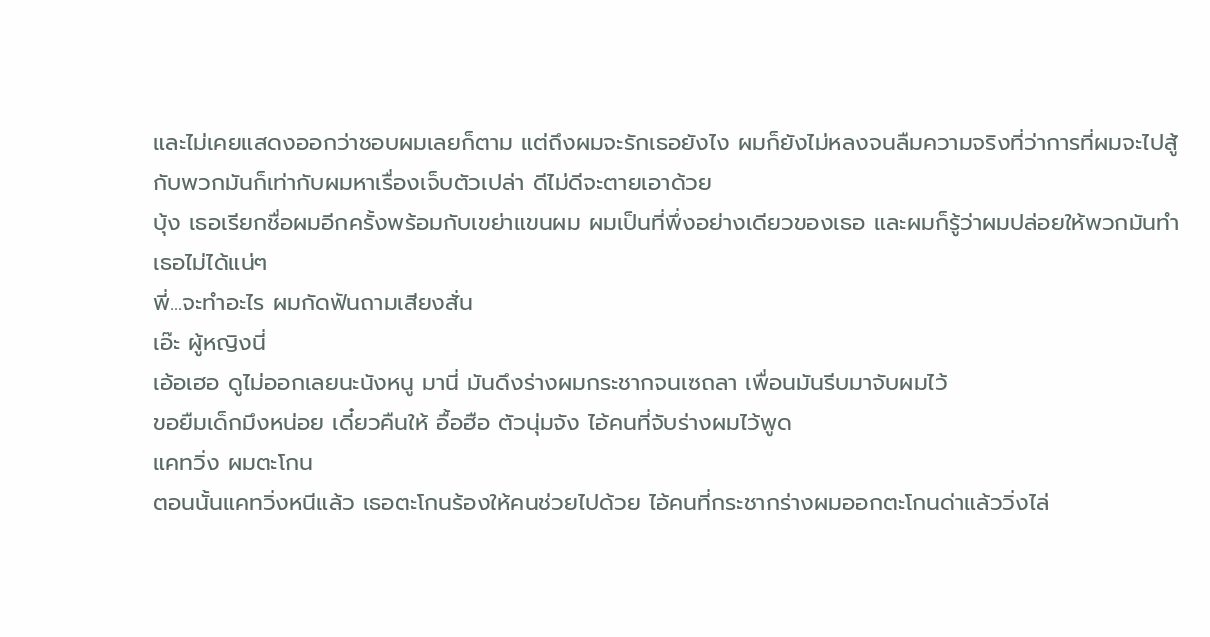และไม่เคยแสดงออกว่าชอบผมเลยก็ตาม แต่ถึงผมจะรักเธอยังไง ผมก็ยังไม่หลงจนลืมความจริงที่ว่าการที่ผมจะไปสู้กับพวกมันก็เท่ากับผมหาเรื่องเจ็บตัวเปล่า ดีไม่ดีจะตายเอาด้วย
บุ้ง เธอเรียกชื่อผมอีกครั้งพร้อมกับเขย่าแขนผม ผมเป็นที่พึ่งอย่างเดียวของเธอ และผมก็รู้ว่าผมปล่อยให้พวกมันทำเธอไม่ได้แน่ๆ
พี่...จะทำอะไร ผมกัดฟันถามเสียงสั่น
เอ๊ะ ผู้หญิงนี่
เอ้อเฮอ ดูไม่ออกเลยนะนังหนู มานี่ มันดึงร่างผมกระชากจนเซถลา เพื่อนมันรีบมาจับผมไว้
ขอยืมเด็กมึงหน่อย เดี๋ยวคืนให้ อื้อฮือ ตัวนุ่มจัง ไอ้คนที่จับร่างผมไว้พูด
แคทวิ่ง ผมตะโกน
ตอนนั้นแคทวิ่งหนีแล้ว เธอตะโกนร้องให้คนช่วยไปด้วย ไอ้คนที่กระชากร่างผมออกตะโกนด่าแล้ววิ่งไล่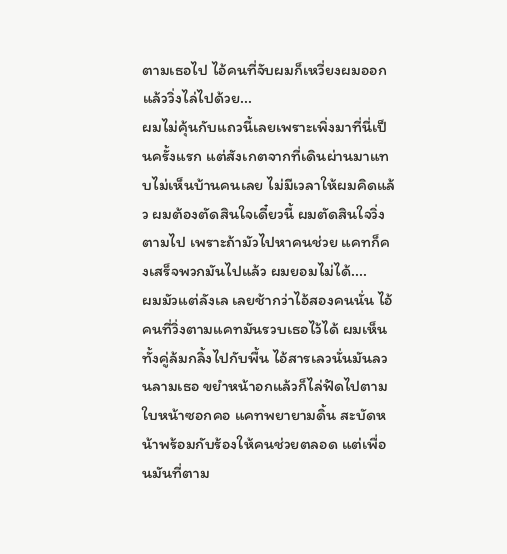ตามเธอไป ไอ้คนที่จับผมก็เหวี่ยงผมออกแล้ววิ่งไล่ไปด้วย...
ผมไม่คุ้นกับแถวนี้เลยเพราะเพิ่งมาที่นี่เป็นครั้งแรก แต่สังเกตจากที่เดินผ่านมาแทบไม่เห็นบ้านคนเลย ไม่มีเวลาให้ผมคิดแล้ว ผมต้องตัดสินใจเดี๋ยวนี้ ผมตัดสินใจวิ่งตามไป เพราะถ้ามัวไปหาคนช่วย แคทก็คงเสร็จพวกมันไปแล้ว ผมยอมไม่ได้....
ผมมัวแต่ลังเล เลยช้ากว่าไอ้สองคนนั่น ไอ้คนที่วิ่งตามแคทมันรวบเธอไว้ได้ ผมเห็นทั้งคู่ล้มกลิ้งไปกับพื้น ไอ้สารเลวนั่นมันลวนลามเธอ ขยำหน้าอกแล้วก็ไล่ฟัดไปตามใบหน้าซอกคอ แคทพยายามดิ้น สะบัดหน้าพร้อมกับร้องให้คนช่วยตลอด แต่เพื่อนมันที่ตาม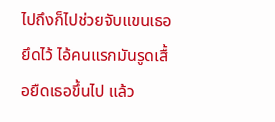ไปถึงก็ไปช่วยจับแขนเธอยึดไว้ ไอ้คนแรกมันรูดเสื้อยืดเธอขึ้นไป แล้ว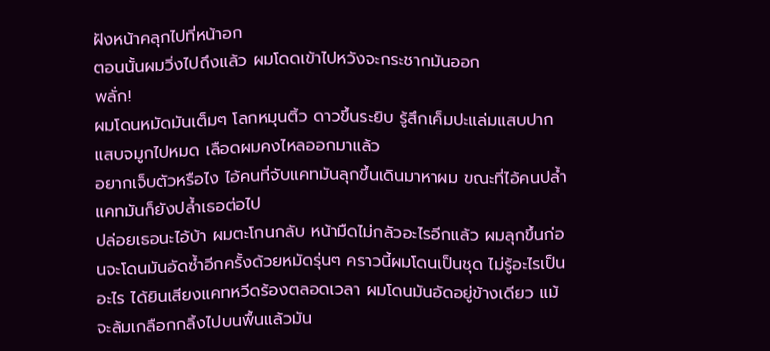ฝังหน้าคลุกไปที่หน้าอก
ตอนนั้นผมวิ่งไปถึงแล้ว ผมโดดเข้าไปหวังจะกระชากมันออก
พลั่ก!
ผมโดนหมัดมันเต็มๆ โลกหมุนติ้ว ดาวขึ้นระยิบ รู้สึกเค็มปะแล่มแสบปากแสบจมูกไปหมด เลือดผมคงไหลออกมาแล้ว
อยากเจ็บตัวหรือไง ไอ้คนที่จับแคทมันลุกขึ้นเดินมาหาผม ขณะที่ไอ้คนปล้ำแคทมันก็ยังปล้ำเธอต่อไป
ปล่อยเธอนะไอ้บ้า ผมตะโกนกลับ หน้ามืดไม่กลัวอะไรอีกแล้ว ผมลุกขึ้นก่อนจะโดนมันอัดซ้ำอีกครั้งด้วยหมัดรุ่นๆ คราวนี้ผมโดนเป็นชุด ไม่รู้อะไรเป็นอะไร ได้ยินเสียงแคทหวีดร้องตลอดเวลา ผมโดนมันอัดอยู่ข้างเดียว แม้จะล้มเกลือกกลิ้งไปบนพื้นแล้วมัน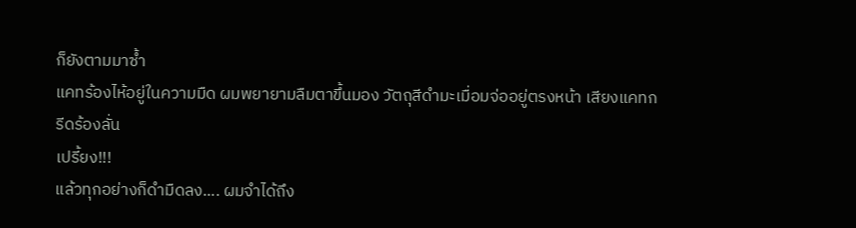ก็ยังตามมาซ้ำ
แคทร้องไห้อยู่ในความมืด ผมพยายามลืมตาขึ้นมอง วัตถุสีดำมะเมื่อมจ่ออยู่ตรงหน้า เสียงแคทกรีดร้องลั่น
เปรี้ยง!!!
แล้วทุกอย่างก็ดำมืดลง.... ผมจำได้ถึง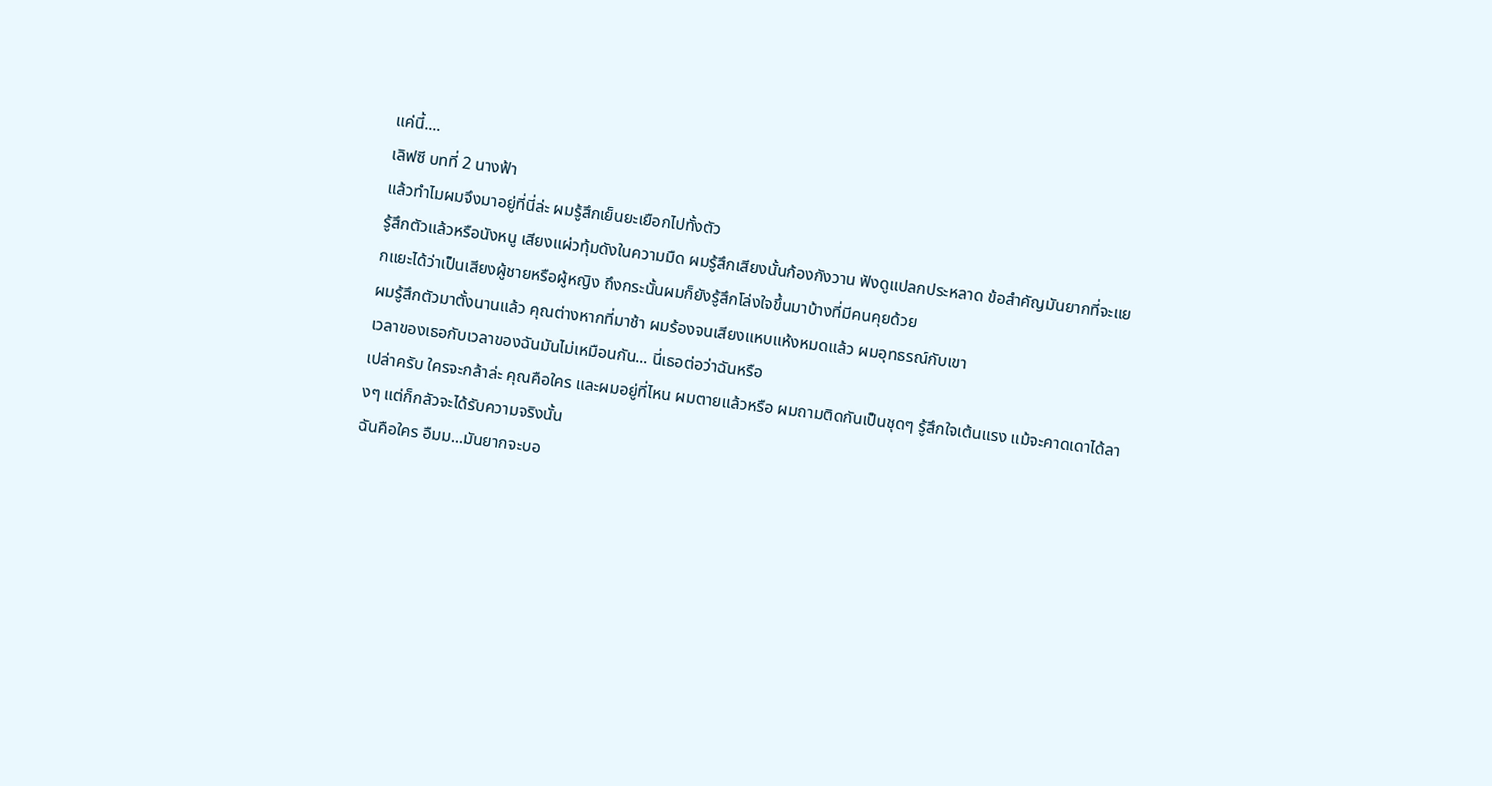แค่นี้....
เลิฟซี บทที่ 2 นางฟ้า
แล้วทำไมผมจึงมาอยู่ที่นี่ล่ะ ผมรู้สึกเย็นยะเยือกไปทั้งตัว
รู้สึกตัวแล้วหรือนังหนู เสียงแผ่วทุ้มดังในความมืด ผมรู้สึกเสียงนั้นก้องกังวาน ฟังดูแปลกประหลาด ข้อสำคัญมันยากที่จะแยกแยะได้ว่าเป็นเสียงผู้ชายหรือผู้หญิง ถึงกระนั้นผมก็ยังรู้สึกโล่งใจขึ้นมาบ้างที่มีคนคุยด้วย
ผมรู้สึกตัวมาตั้งนานแล้ว คุณต่างหากที่มาช้า ผมร้องจนเสียงแหบแห้งหมดแล้ว ผมอุทธรณ์กับเขา
เวลาของเธอกับเวลาของฉันมันไม่เหมือนกัน... นี่เธอต่อว่าฉันหรือ
เปล่าครับ ใครจะกล้าล่ะ คุณคือใคร และผมอยู่ที่ไหน ผมตายแล้วหรือ ผมถามติดกันเป็นชุดๆ รู้สึกใจเต้นแรง แม้จะคาดเดาได้ลางๆ แต่ก็กลัวจะได้รับความจริงนั้น
ฉันคือใคร อืมม...มันยากจะบอ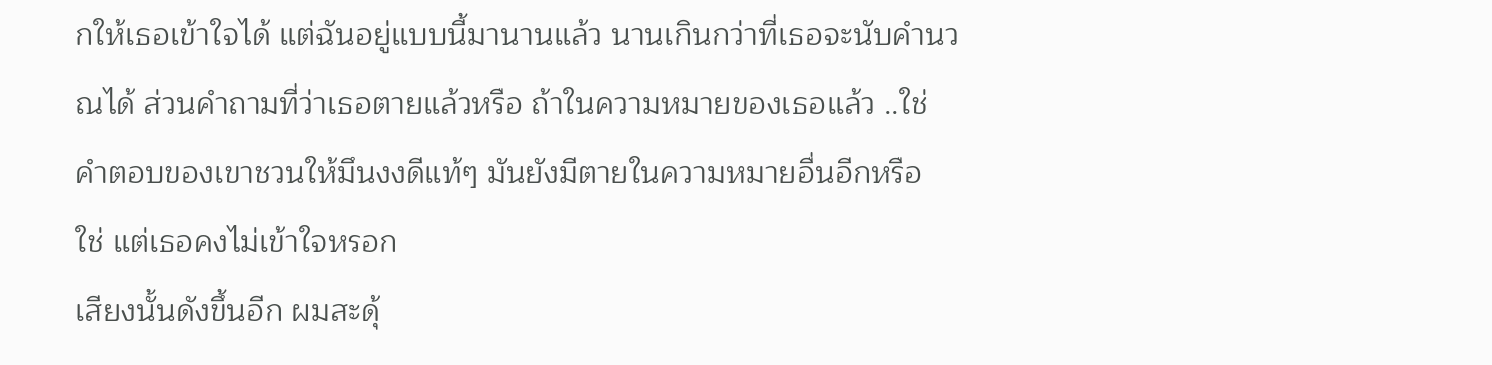กให้เธอเข้าใจได้ แต่ฉันอยู่แบบนี้มานานแล้ว นานเกินกว่าที่เธอจะนับคำนวณได้ ส่วนคำถามที่ว่าเธอตายแล้วหรือ ถ้าในความหมายของเธอแล้ว ..ใช่
คำตอบของเขาชวนให้มึนงงดีแท้ๆ มันยังมีตายในความหมายอื่นอีกหรือ
ใช่ แต่เธอคงไม่เข้าใจหรอก
เสียงนั้นดังขึ้นอีก ผมสะดุ้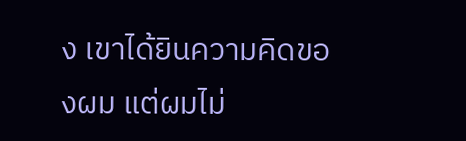ง เขาได้ยินความคิดของผม แต่ผมไม่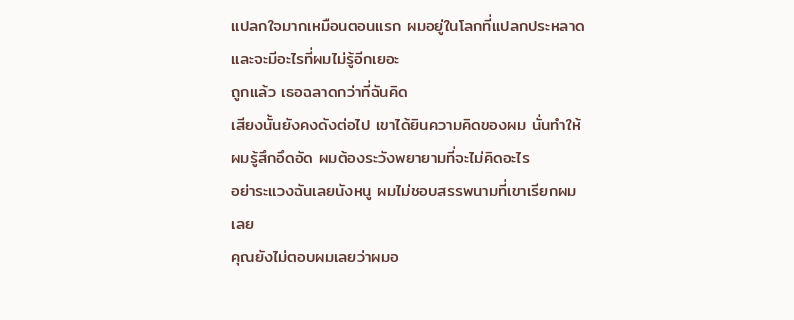แปลกใจมากเหมือนตอนแรก ผมอยู่ในโลกที่แปลกประหลาด และจะมีอะไรที่ผมไม่รู้อีกเยอะ
ถูกแล้ว เธอฉลาดกว่าที่ฉันคิด
เสียงนั้นยังคงดังต่อไป เขาได้ยินความคิดของผม นั่นทำให้ผมรู้สึกอึดอัด ผมต้องระวังพยายามที่จะไม่คิดอะไร
อย่าระแวงฉันเลยนังหนู ผมไม่ชอบสรรพนามที่เขาเรียกผมเลย
คุณยังไม่ตอบผมเลยว่าผมอ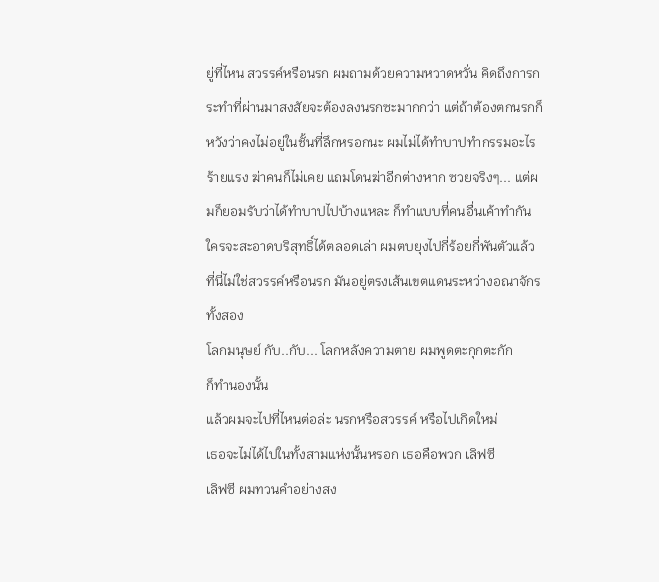ยู่ที่ไหน สวรรค์หรือนรก ผมถามด้วยความหวาดหวั่น คิดถึงการกระทำที่ผ่านมาสงสัยจะต้องลงนรกซะมากกว่า แต่ถ้าต้องตกนรกก็หวังว่าคงไม่อยู่ในชั้นที่ลึกหรอกนะ ผมไม่ได้ทำบาปทำกรรมอะไรร้ายแรง ฆ่าคนก็ไม่เคย แถมโดนฆ่าอีกต่างหาก ซวยจริงๆ... แต่ผมก็ยอมรับว่าได้ทำบาปไปบ้างแหละ ก็ทำแบบที่คนอื่นเค้าทำกัน ใครจะสะอาดบริสุทธิ์ได้ตลอดเล่า ผมตบยุงไปกี่ร้อยกี่พันตัวแล้ว
ที่นี่ไม่ใช่สวรรค์หรือนรก มันอยู่ตรงเส้นเขตแดนระหว่างอณาจักรทั้งสอง
โลกมนุษย์ กับ..กับ... โลกหลังความตาย ผมพูดตะกุกตะกัก
ก็ทำนองนั้น
แล้วผมจะไปที่ไหนต่อล่ะ นรกหรือสวรรค์ หรือไปเกิดใหม่
เธอจะไม่ได้ไปในทั้งสามแห่งนั้นหรอก เธอคือพวก เลิฟซี
เลิฟซี ผมทวนคำอย่างสง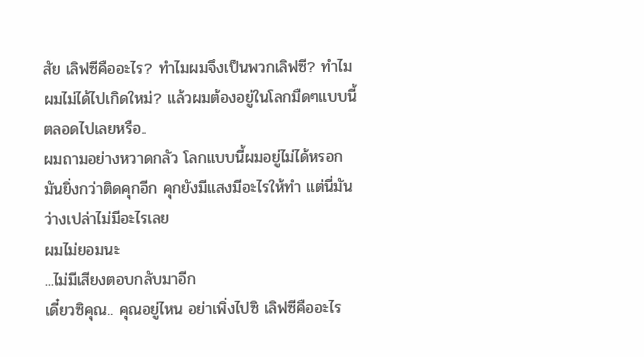สัย เลิฟซีคืออะไร? ทำไมผมจึงเป็นพวกเลิฟซี? ทำไมผมไม่ได้ไปเกิดใหม่? แล้วผมต้องอยู่ในโลกมืดๆแบบนี้ตลอดไปเลยหรือ..
ผมถามอย่างหวาดกลัว โลกแบบนี้ผมอยู่ไม่ได้หรอก มันยิ่งกว่าติดคุกอีก คุกยังมีแสงมีอะไรให้ทำ แต่นี่มันว่างเปล่าไม่มีอะไรเลย
ผมไม่ยอมนะ
...ไม่มีเสียงตอบกลับมาอีก
เดี๋ยวซิคุณ.. คุณอยู่ไหน อย่าเพิ่งไปซิ เลิฟซีคืออะไร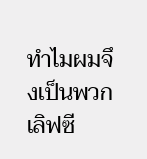ทำไมผมจึงเป็นพวกเลิฟซี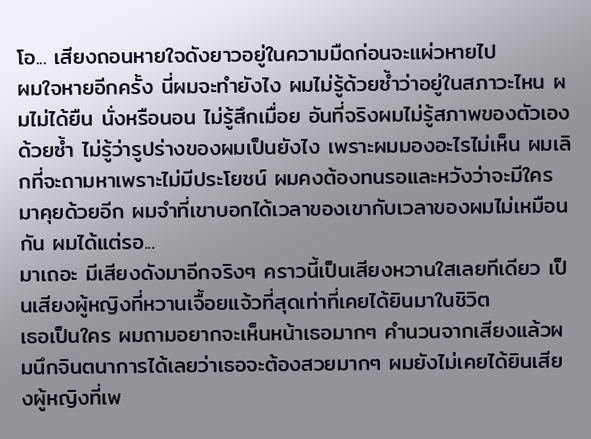โอ... เสียงถอนหายใจดังยาวอยู่ในความมืดก่อนจะแผ่วหายไป
ผมใจหายอีกครั้ง นี่ผมจะทำยังไง ผมไม่รู้ด้วยซ้ำว่าอยู่ในสภาวะไหน ผมไม่ได้ยืน นั่งหรือนอน ไม่รู้สึกเมื่อย อันที่จริงผมไม่รู้สภาพของตัวเองด้วยซ้ำ ไม่รู้ว่ารูปร่างของผมเป็นยังไง เพราะผมมองอะไรไม่เห็น ผมเลิกที่จะถามหาเพราะไม่มีประโยชน์ ผมคงต้องทนรอและหวังว่าจะมีใครมาคุยด้วยอีก ผมจำที่เขาบอกได้เวลาของเขากับเวลาของผมไม่เหมือนกัน ผมได้แต่รอ...
มาเถอะ มีเสียงดังมาอีกจริงๆ คราวนี้เป็นเสียงหวานใสเลยทีเดียว เป็นเสียงผู้หญิงที่หวานเจื้อยแจ้วที่สุดเท่าที่เคยได้ยินมาในชิวิต
เธอเป็นใคร ผมถามอยากจะเห็นหน้าเธอมากๆ คำนวนจากเสียงแล้วผมนึกจินตนาการได้เลยว่าเธอจะต้องสวยมากๆ ผมยังไม่เคยได้ยินเสียงผู้หญิงที่เพ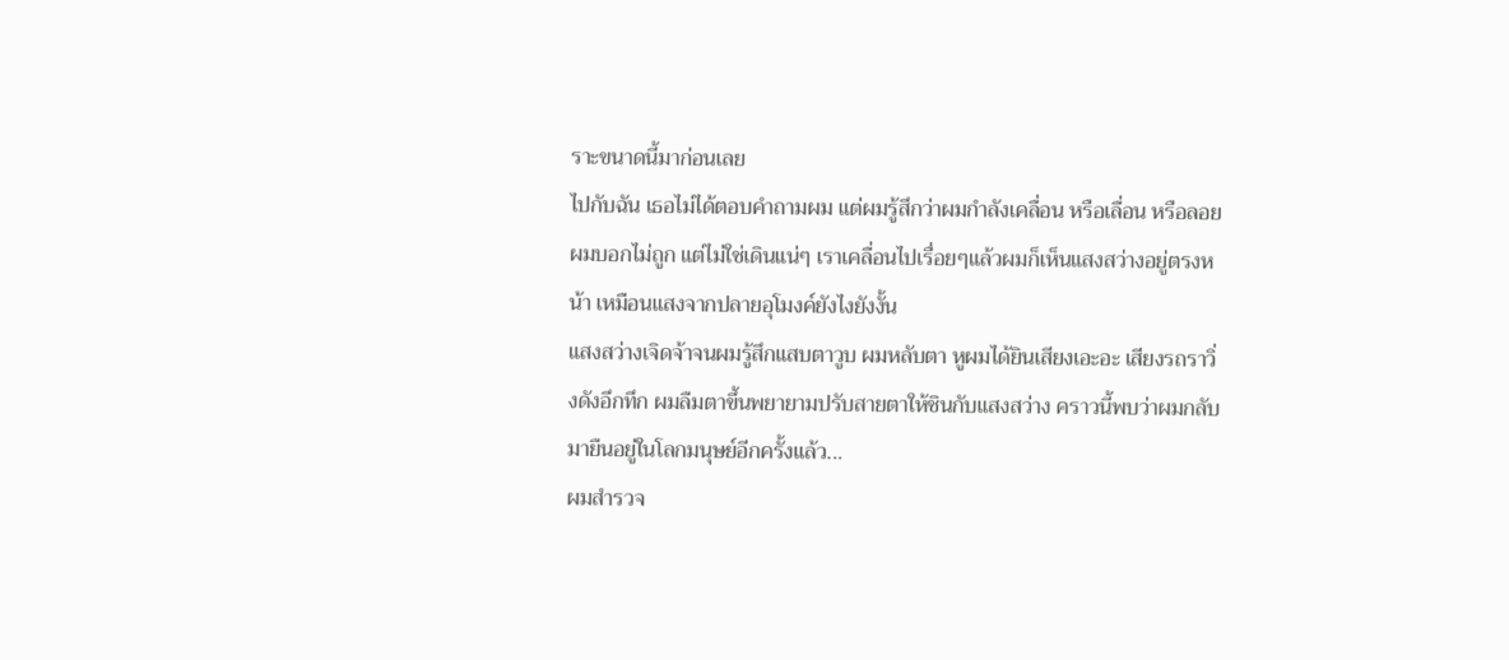ราะขนาดนี้มาก่อนเลย
ไปกับฉัน เธอไม่ได้ตอบคำถามผม แต่ผมรู้สึกว่าผมกำลังเคลื่อน หรือเลื่อน หรือลอย ผมบอกไม่ถูก แต่ไม่ใช่เดินแน่ๆ เราเคลื่อนไปเรื่อยๆแล้วผมก็เห็นแสงสว่างอยู่ตรงหน้า เหมือนแสงจากปลายอุโมงค์ยังไงยังงั้น
แสงสว่างเจิดจ้าจนผมรู้สึกแสบตาวูบ ผมหลับตา หูผมได้ยินเสียงเอะอะ เสียงรถราวิ่งดังอึกทึก ผมลืมตาขึ้นพยายามปรับสายตาให้ชินกับแสงสว่าง คราวนี้พบว่าผมกลับมายืนอยู่ในโลกมนุษย์อีกครั้งแล้ว...
ผมสำรวจ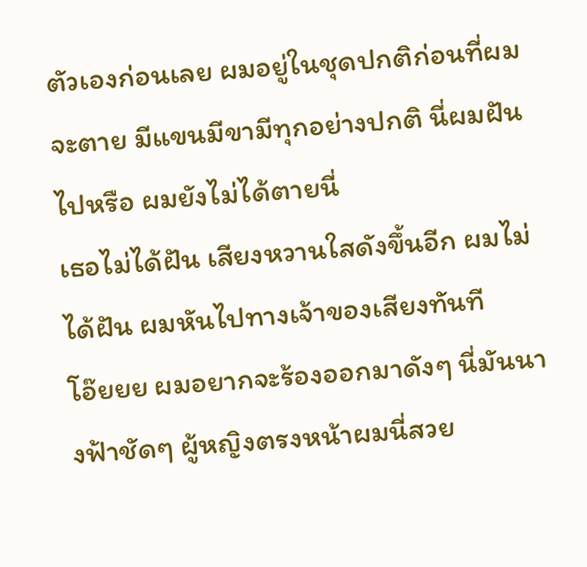ตัวเองก่อนเลย ผมอยู่ในชุดปกติก่อนที่ผมจะตาย มีแขนมีขามีทุกอย่างปกติ นี่ผมฝันไปหรือ ผมยังไม่ได้ตายนี่
เธอไม่ได้ฝัน เสียงหวานใสดังขึ้นอีก ผมไม่ได้ฝัน ผมหันไปทางเจ้าของเสียงทันที
โอ๊ยยย ผมอยากจะร้องออกมาดังๆ นี่มันนางฟ้าชัดๆ ผู้หญิงตรงหน้าผมนี่สวย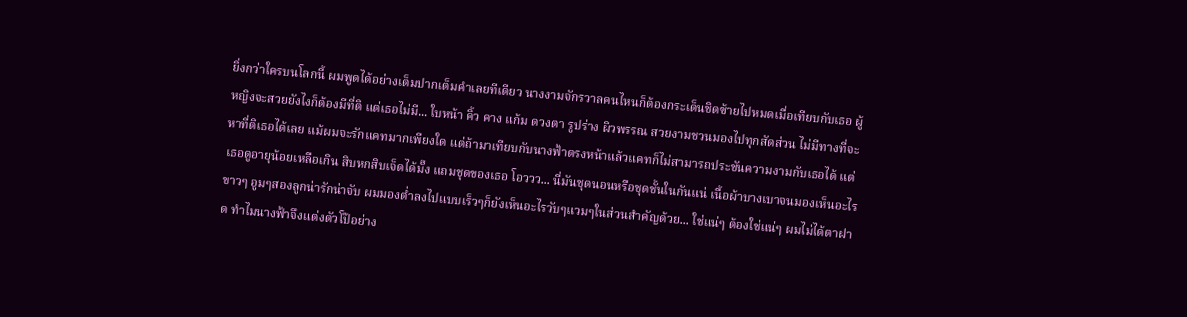ยิ่งกว่าใครบนโลกนี้ ผมพูดได้อย่างเต็มปากเต็มคำเลยทีเดียว นางงามจักรวาลคนไหนก็ต้องกระเด็นชิดซ้ายไปหมดเมื่อเทียบกับเธอ ผู้หญิงจะสวยยังไงก็ต้องมีที่ติ แต่เธอไม่มี... ใบหน้า คิ้ว คาง แก้ม ดวงตา รูปร่าง ผิวพรรณ สวยงามชวนมองไปทุกสัดส่วน ไม่มีทางที่จะหาที่ติเธอได้เลย แม้ผมจะรักแคทมากเพียงใด แต่ถ้ามาเทียบกับนางฟ้าตรงหน้าแล้วแคทก็ไม่สามารถประชันความงามกับเธอได้ แต่เธอดูอายุน้อยเหลือเกิน สิบหกสิบเจ็ดได้มั๊ง แถมชุดของเธอ โอววว... นี่มันชุดนอนหรือชุดชั้นในกันแน่ เนื้อผ้าบางเบาจนมองเห็นอะไรขาวๆ อูมๆสองลูกน่ารักน่าจับ ผมมองต่ำลงไปแบบเร็วๆก็ยังเห็นอะไรวับๆแวมๆในส่วนสำคัญด้วย... ใช่แน่ๆ ต้องใช่แน่ๆ ผมไม่ได้ตาฝาด ทำไมนางฟ้าจึงแต่งตัวโป๊อย่าง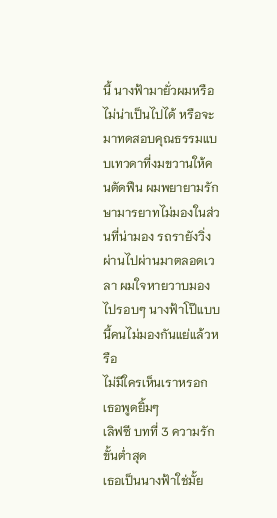นี้ นางฟ้ามายั่วผมหรือ ไม่น่าเป็นไปได้ หรือจะมาทดสอบคุณธรรมแบบเทวดาที่งมขวานให้คนตัดฟืน ผมพยายามรักษามารยาทไม่มองในส่วนที่น่ามอง รถรายังวิ่งผ่านไปผ่านมาตลอดเวลา ผมใจหายวาบมองไปรอบๆ นางฟ้าโป๊แบบนี้คนไม่มองกันแย่แล้วหรือ
ไม่มีใครเห็นเราหรอก เธอพูดยิ้มๆ
เลิฟซี บทที่ 3 ความรักขั้นต่ำสุด
เธอเป็นนางฟ้าใช่มั้ย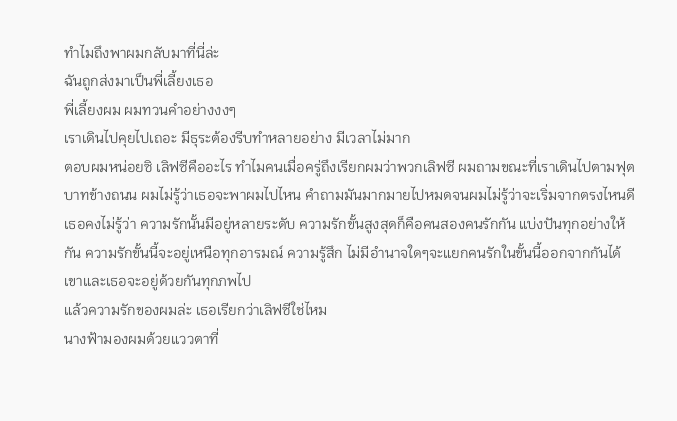ทำไมถึงพาผมกลับมาที่นี่ล่ะ
ฉันถูกส่งมาเป็นพี่เลี้ยงเธอ
พี่เลี้ยงผม ผมทวนคำอย่างงงๆ
เราเดินไปคุยไปเถอะ มีธุระต้องรีบทำหลายอย่าง มีเวลาไม่มาก
ตอบผมหน่อยซิ เลิฟซีคืออะไร ทำไมคนเมื่อครู่ถึงเรียกผมว่าพวกเลิฟซี ผมถามขณะที่เราเดินไปตามฟุตบาทข้างถนน ผมไม่รู้ว่าเธอจะพาผมไปไหน คำถามมันมากมายไปหมดจนผมไม่รู้ว่าจะเริ่มจากตรงไหนดี
เธอคงไม่รู้ว่า ความรักนั้นมีอยู่หลายระดับ ความรักขั้นสูงสุดก็คือคนสองคนรักกัน แบ่งปันทุกอย่างให้กัน ความรักขั้นนี้จะอยู่เหนือทุกอารมณ์ ความรู้สึก ไม่มีอำนาจใดๆจะแยกคนรักในขั้นนี้ออกจากกันได้ เขาและเธอจะอยู่ด้วยกันทุกภพไป
แล้วความรักของผมล่ะ เธอเรียกว่าเลิฟซีใช่ไหม
นางฟ้ามองผมด้วยแววตาที่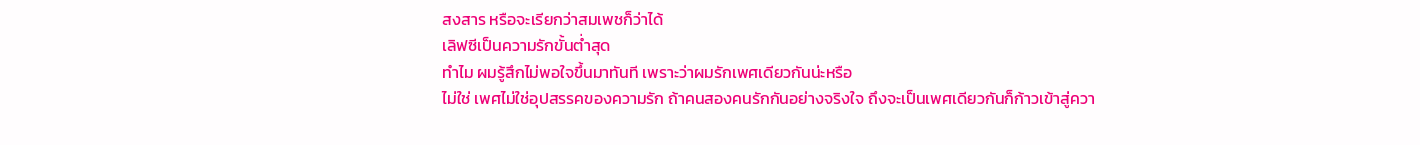สงสาร หรือจะเรียกว่าสมเพชก็ว่าได้
เลิฟซีเป็นความรักขั้นต่ำสุด
ทำไม ผมรู้สึกไม่พอใจขึ้นมาทันที เพราะว่าผมรักเพศเดียวกันน่ะหรือ
ไม่ใช่ เพศไม่ใช่อุปสรรคของความรัก ถ้าคนสองคนรักกันอย่างจริงใจ ถึงจะเป็นเพศเดียวกันก็ก้าวเข้าสู่ควา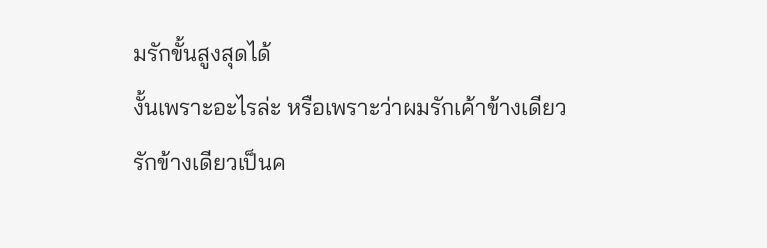มรักขั้นสูงสุดได้
งั้นเพราะอะไรล่ะ หรือเพราะว่าผมรักเค้าข้างเดียว
รักข้างเดียวเป็นค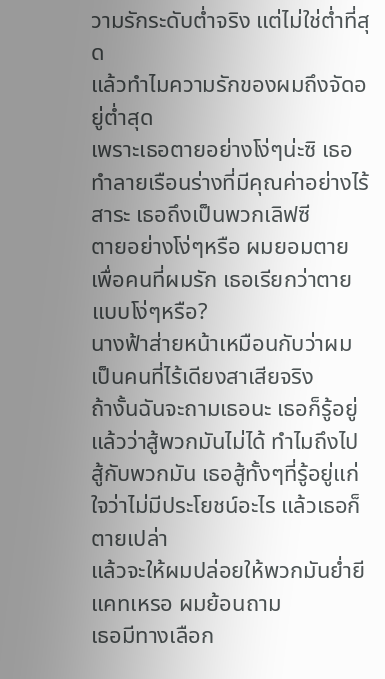วามรักระดับต่ำจริง แต่ไม่ใช่ต่ำที่สุด
แล้วทำไมความรักของผมถึงจัดอยู่ต่ำสุด
เพราะเธอตายอย่างโง่ๆน่ะซิ เธอทำลายเรือนร่างที่มีคุณค่าอย่างไร้สาระ เธอถึงเป็นพวกเลิฟซี
ตายอย่างโง่ๆหรือ ผมยอมตายเพื่อคนที่ผมรัก เธอเรียกว่าตายแบบโง่ๆหรือ?
นางฟ้าส่ายหน้าเหมือนกับว่าผมเป็นคนที่ไร้เดียงสาเสียจริง
ถ้างั้นฉันจะถามเธอนะ เธอก็รู้อยู่แล้วว่าสู้พวกมันไม่ได้ ทำไมถึงไปสู้กับพวกมัน เธอสู้ทั้งๆที่รู้อยู่แก่ใจว่าไม่มีประโยชน์อะไร แล้วเธอก็ตายเปล่า
แล้วจะให้ผมปล่อยให้พวกมันย่ำยีแคทเหรอ ผมย้อนถาม
เธอมีทางเลือก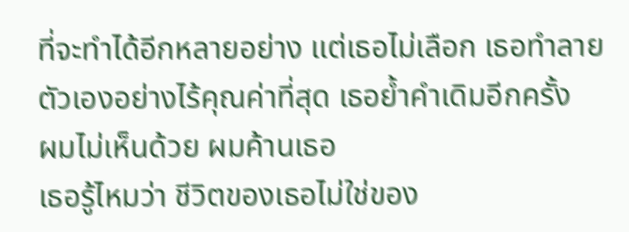ที่จะทำได้อีกหลายอย่าง แต่เธอไม่เลือก เธอทำลายตัวเองอย่างไร้คุณค่าที่สุด เธอย้ำคำเดิมอีกครั้ง
ผมไม่เห็นด้วย ผมค้านเธอ
เธอรู้ไหมว่า ชีวิตของเธอไม่ใช่ของ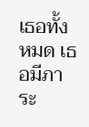เธอทั้งหมด เธอมีภาระ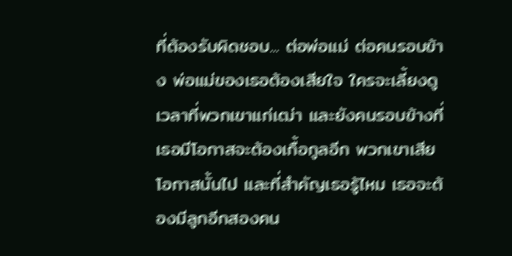ที่ต้องรับผิดชอบ... ต่อพ่อแม่ ต่อคนรอบข้าง พ่อแม่ของเธอต้องเสียใจ ใครจะเลี้ยงดูเวลาที่พวกเขาแก่เฒ่า และยังคนรอบข้างที่เธอมีโอกาสจะต้องเกื้อกูลอีก พวกเขาเสียโอกาสนั้นไป และที่สำคัญเธอรู้ไหม เธอจะต้องมีลูกอีกสองคน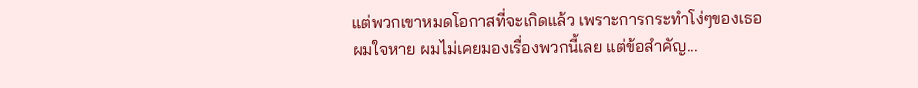แต่พวกเขาหมดโอกาสที่จะเกิดแล้ว เพราะการกระทำโง่ๆของเธอ
ผมใจหาย ผมไม่เคยมองเรื่องพวกนี้เลย แต่ข้อสำคัญ...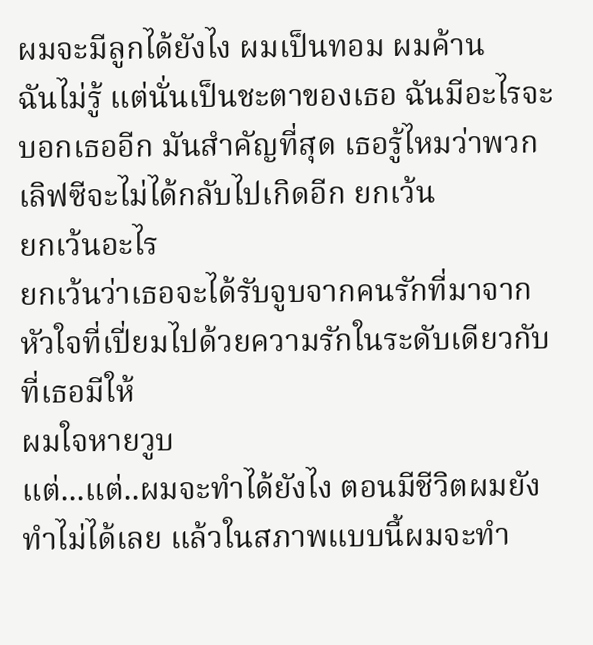ผมจะมีลูกได้ยังไง ผมเป็นทอม ผมค้าน
ฉันไม่รู้ แต่นั่นเป็นชะตาของเธอ ฉันมีอะไรจะบอกเธออีก มันสำคัญที่สุด เธอรู้ไหมว่าพวกเลิฟซีจะไม่ได้กลับไปเกิดอีก ยกเว้น
ยกเว้นอะไร
ยกเว้นว่าเธอจะได้รับจูบจากคนรักที่มาจากหัวใจที่เปี่ยมไปด้วยความรักในระดับเดียวกับที่เธอมีให้
ผมใจหายวูบ
แต่...แต่..ผมจะทำได้ยังไง ตอนมีชีวิตผมยังทำไม่ได้เลย แล้วในสภาพแบบนี้ผมจะทำ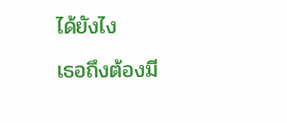ได้ยังไง
เธอถึงต้องมี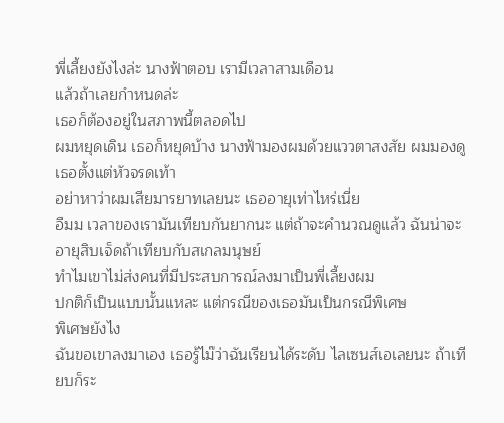พี่เลี้ยงยังไงล่ะ นางฟ้าตอบ เรามีเวลาสามเดือน
แล้วถ้าเลยกำหนดล่ะ
เธอก็ต้องอยู่ในสภาพนี้ตลอดไป
ผมหยุดเดิน เธอก็หยุดบ้าง นางฟ้ามองผมด้วยแววตาสงสัย ผมมองดูเธอตั้งแต่หัวจรดเท้า
อย่าหาว่าผมเสียมารยาทเลยนะ เธออายุเท่าไหร่เนี่ย
อืมม เวลาของเรามันเทียบกันยากนะ แต่ถ้าจะคำนวณดูแล้ว ฉันน่าจะอายุสิบเจ็ดถ้าเทียบกับสเกลมนุษย์
ทำไมเขาไม่ส่งคนที่มีประสบการณ์ลงมาเป็นพี่เลี้ยงผม
ปกติก็เป็นแบบนั้นแหละ แต่กรณีของเธอมันเป็นกรณีพิเศษ
พิเศษยังไง
ฉันขอเขาลงมาเอง เธอรู้ไม๊ว่าฉันเรียนได้ระดับ ไลเซนส์เอเลยนะ ถ้าเทียบก็ระ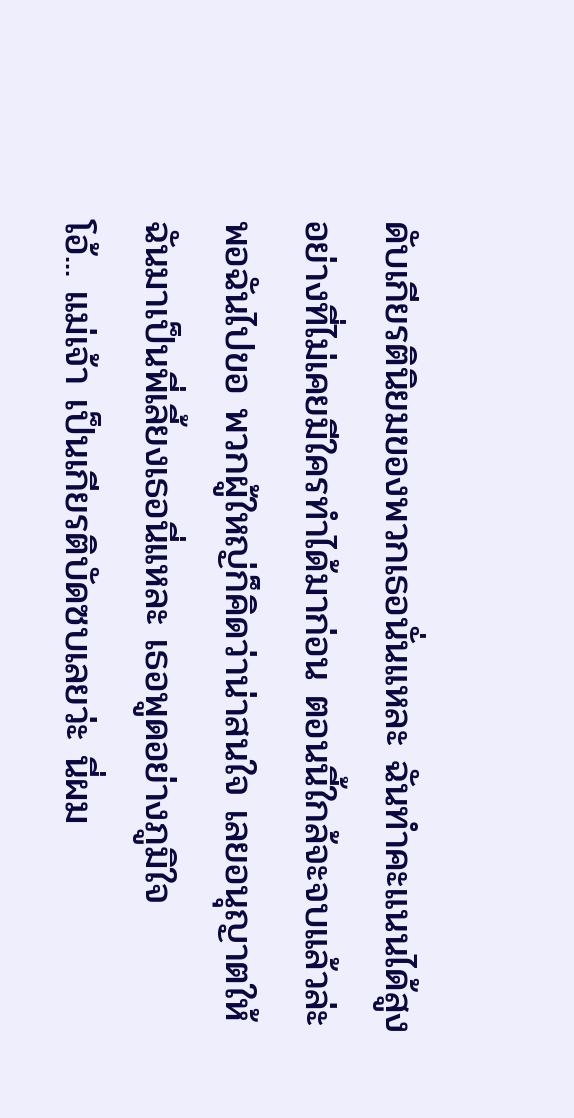ดับเกียรตินิยมของพวกเธอนั่นแหละ ฉันทำคะแนนได้สูงอย่างที่ไม่เคยมีใครทำได้มาก่อน ตอนนี้ใกล้จะจบแล้วล่ะ พอฉันไปขอ พวกผู้ใหญ่ก็คิดว่าน่าสนใจ เลยอนุญาตให้ฉันมาเป็นพี่เลี้ยงเธอนี่แหละ เธอพูดอย่างภูมิใจ
โอ้... แม่เจ้า เป็นเกียรติบัดซบเลยว่ะ นี่ผม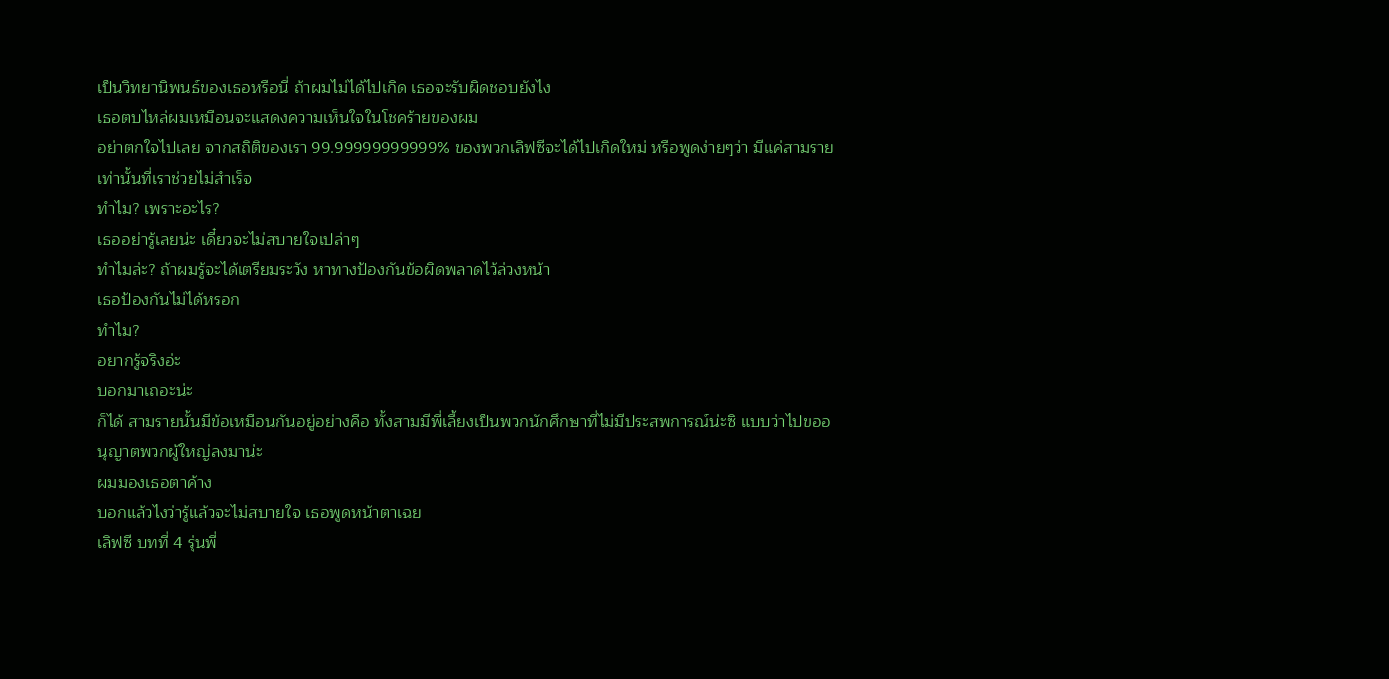เป็นวิทยานิพนธ์ของเธอหรือนี่ ถ้าผมไม่ได้ไปเกิด เธอจะรับผิดชอบยังไง
เธอตบไหล่ผมเหมือนจะแสดงความเห็นใจในโชคร้ายของผม
อย่าตกใจไปเลย จากสถิติของเรา 99.99999999999% ของพวกเลิฟซีจะได้ไปเกิดใหม่ หรือพูดง่ายๆว่า มีแค่สามรายเท่านั้นที่เราช่วยไม่สำเร็จ
ทำไม? เพราะอะไร?
เธออย่ารู้เลยน่ะ เดี๋ยวจะไม่สบายใจเปล่าๆ
ทำไมล่ะ? ถ้าผมรู้จะได้เตรียมระวัง หาทางป้องกันข้อผิดพลาดไว้ล่วงหน้า
เธอป้องกันไม่ได้หรอก
ทำไม?
อยากรู้จริงอ่ะ
บอกมาเถอะน่ะ
ก็ได้ สามรายนั้นมีข้อเหมือนกันอยู่อย่างคือ ทั้งสามมีพี่เลี้ยงเป็นพวกนักศึกษาที่ไม่มีประสพการณ์น่ะซิ แบบว่าไปขออนุญาตพวกผู้ใหญ่ลงมาน่ะ
ผมมองเธอตาค้าง
บอกแล้วไงว่ารู้แล้วจะไม่สบายใจ เธอพูดหน้าตาเฉย
เลิฟซี บทที่ 4 รุ่นพี่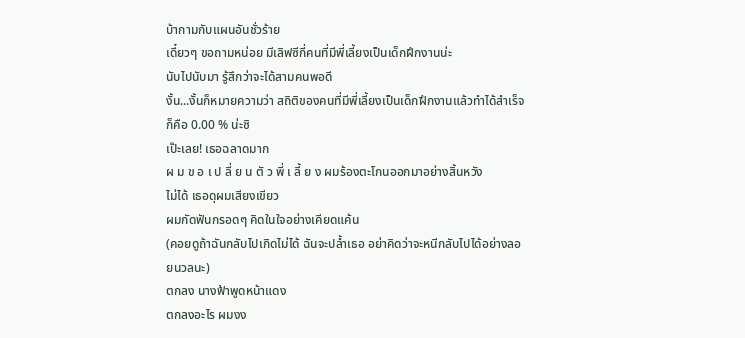บ้ากามกับแผนอันชั่วร้าย
เดี๋ยวๆ ขอถามหน่อย มีเลิฟซีกี่คนที่มีพี่เลี้ยงเป็นเด็กฝึกงานน่ะ
นับไปนับมา รู้สึกว่าจะได้สามคนพอดี
งั้น...งั้นก็หมายความว่า สถิติของคนที่มีพี่เลี้ยงเป็นเด็กฝึกงานแล้วทำได้สำเร็จก็คือ 0.00 % น่ะซิ
เป๊ะเลย! เธอฉลาดมาก
ผ ม ข อ เ ป ลี่ ย น ตั ว พี่ เ ลี้ ย ง ผมร้องตะโกนออกมาอย่างสิ้นหวัง
ไม่ได้ เธอดุผมเสียงเขียว
ผมกัดฟันกรอดๆ คิดในใจอย่างเคียดแค้น
(คอยดูถ้าฉันกลับไปเกิดไม่ได้ ฉันจะปล้ำเธอ อย่าคิดว่าจะหนีกลับไปได้อย่างลอยนวลนะ)
ตกลง นางฟ้าพูดหน้าแดง
ตกลงอะไร ผมงง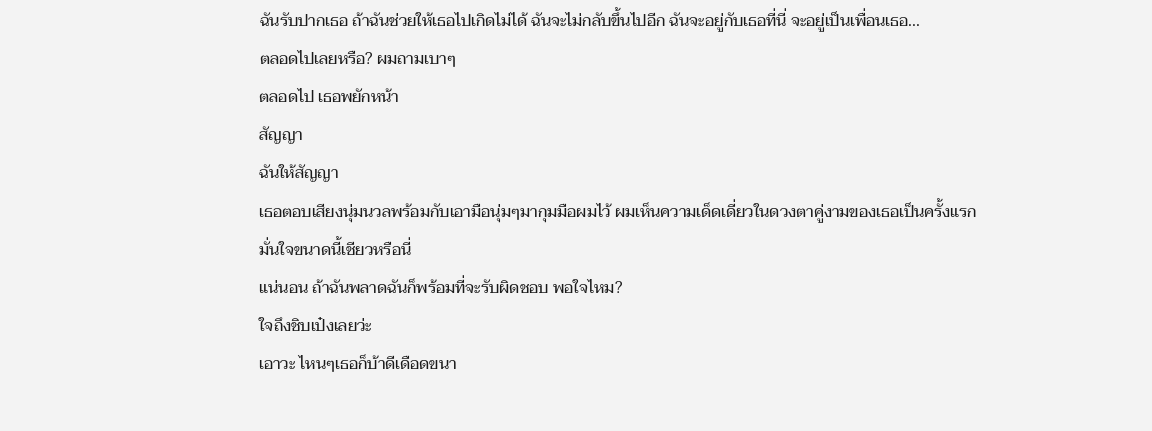ฉันรับปากเธอ ถ้าฉันช่วยให้เธอไปเกิดไม่ได้ ฉันจะไม่กลับขึ้นไปอีก ฉันจะอยู่กับเธอที่นี่ จะอยู่เป็นเพื่อนเธอ...
ตลอดไปเลยหรือ? ผมถามเบาๆ
ตลอดไป เธอพยักหน้า
สัญญา
ฉันให้สัญญา
เธอตอบเสียงนุ่มนวลพร้อมกับเอามือนุ่มๆมากุมมือผมไว้ ผมเห็นความเด็ดเดี่ยวในดวงตาคู่งามของเธอเป็นครั้งแรก
มั่นใจขนาดนี้เชียวหรือนี่
แน่นอน ถ้าฉันพลาดฉันก็พร้อมที่จะรับผิดชอบ พอใจไหม?
ใจถึงชิบเป๋งเลยว่ะ
เอาวะ ไหนๆเธอก็บ้าดีเดือดขนา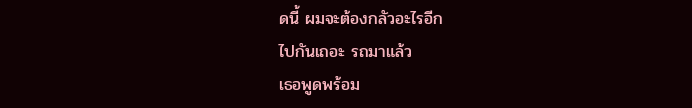ดนี้ ผมจะต้องกลัวอะไรอีก
ไปกันเถอะ รถมาแล้ว
เธอพูดพร้อม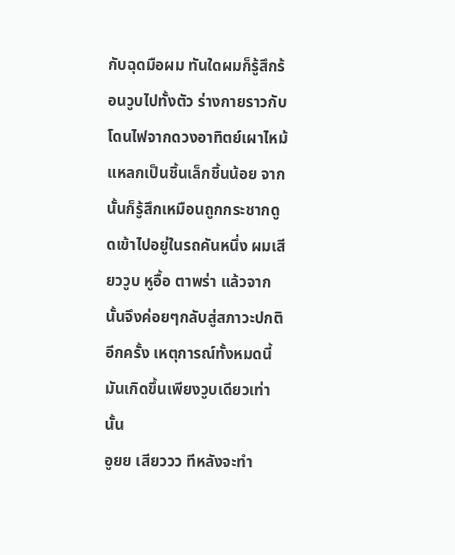กับฉุดมือผม ทันใดผมก็รู้สึกร้อนวูบไปทั้งตัว ร่างกายราวกับโดนไฟจากดวงอาทิตย์เผาไหม้แหลกเป็นชิ้นเล็กชิ้นน้อย จากนั้นก็รู้สึกเหมือนถูกกระชากดูดเข้าไปอยู่ในรถคันหนึ่ง ผมเสียววูบ หูอื้อ ตาพร่า แล้วจากนั้นจึงค่อยๆกลับสู่สภาวะปกติอีกครั้ง เหตุการณ์ทั้งหมดนี้มันเกิดขึ้นเพียงวูบเดียวเท่านั้น
อูยย เสียววว ทีหลังจะทำ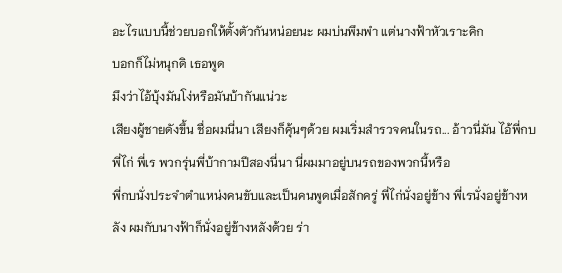อะไรแบบนี้ช่วยบอกให้ตั้งตัวกันหน่อยนะ ผมบ่นพึมพำ แต่นางฟ้าหัวเราะคิก
บอกก็ไม่หนุกดิ เธอพูด
มึงว่าไอ้บุ้งมันโง่หรือมันบ้ากันแน่วะ
เสียงผู้ชายดังขึ้น ชื่อผมนี่นา เสียงก็คุ้นๆด้วย ผมเริ่มสำรวจคนในรถ... อ้าวนี่มัน ไอ้พี่กบ พี่ไก่ พี่เร พวกรุ่นพี่บ้ากามปีสองนี่นา นี่ผมมาอยู่บนรถของพวกนี้หรือ
พี่กบนั่งประจำตำแหน่งคนขับและเป็นคนพูดเมื่อสักครู่ พี่ไก่นั่งอยู่ข้าง พี่เรนั่งอยู่ข้างหลัง ผมกับนางฟ้าก็นั่งอยู่ข้างหลังด้วย ร่า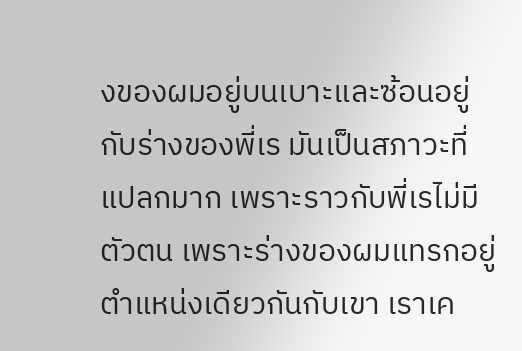งของผมอยู่บนเบาะและซ้อนอยู่กับร่างของพี่เร มันเป็นสภาวะที่แปลกมาก เพราะราวกับพี่เรไม่มีตัวตน เพราะร่างของผมแทรกอยู่ตำแหน่งเดียวกันกับเขา เราเค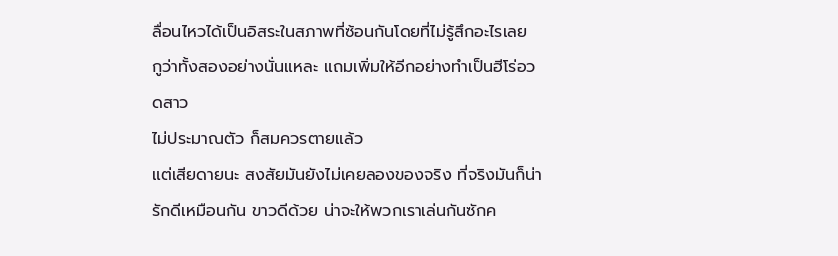ลื่อนไหวได้เป็นอิสระในสภาพที่ซ้อนกันโดยที่ไม่รู้สึกอะไรเลย
กูว่าทั้งสองอย่างนั่นแหละ แถมเพิ่มให้อีกอย่างทำเป็นฮีโร่อวดสาว
ไม่ประมาณตัว ก็สมควรตายแล้ว
แต่เสียดายนะ สงสัยมันยังไม่เคยลองของจริง ที่จริงมันก็น่ารักดีเหมือนกัน ขาวดีด้วย น่าจะให้พวกเราเล่นกันซักค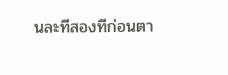นละทีสองทีก่อนตา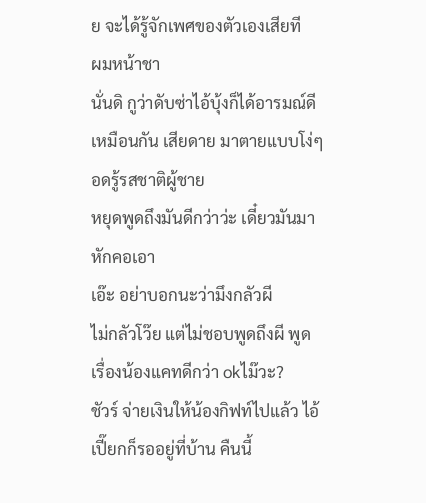ย จะได้รู้จักเพศของตัวเองเสียที
ผมหน้าชา
นั่นดิ กูว่าดับซ่าไอ้บุ้งก็ได้อารมณ์ดีเหมือนกัน เสียดาย มาตายแบบโง่ๆ อดรู้รสชาติผู้ชาย
หยุดพูดถึงมันดีกว่าว่ะ เดี๋ยวมันมาหักคอเอา
เอ๊ะ อย่าบอกนะว่ามึงกลัวผี
ไม่กลัวโว๊ย แต่ไม่ชอบพูดถึงผี พูดเรื่องน้องแคทดีกว่า okไม๊วะ?
ชัวร์ จ่ายเงินให้น้องกิฟท์ไปแล้ว ไอ้เปี๊ยกก็รออยู่ที่บ้าน คืนนี้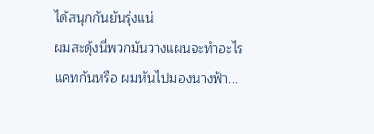ได้สนุกกันยันรุ่งแน่
ผมสะดุ้งนี่พวกมันวางแผนจะทำอะไรแคทกันหรือ ผมหันไปมองนางฟ้า...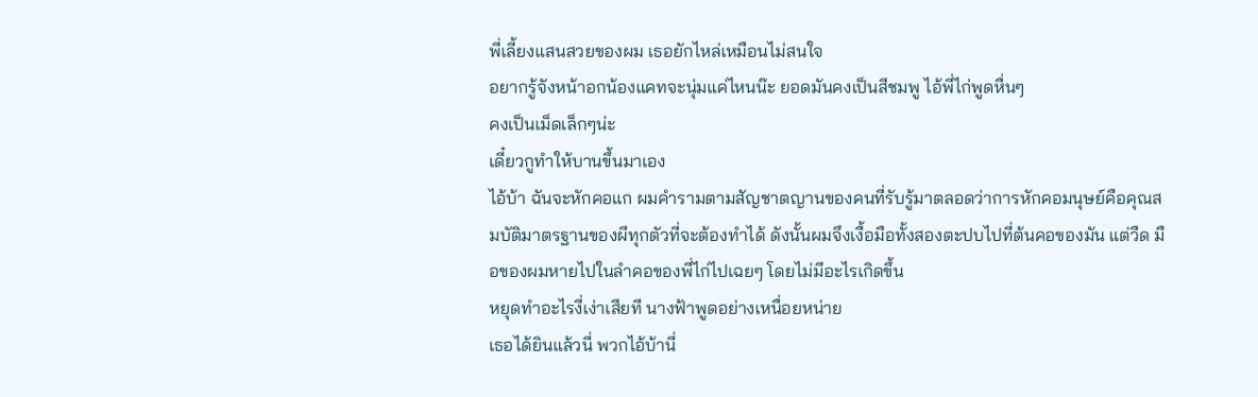พี่เลี้ยงแสนสวยของผม เธอยักไหล่เหมือนไม่สนใจ
อยากรู้จังหน้าอกน้องแคทจะนุ่มแค่ไหนน๊ะ ยอดมันคงเป็นสีชมพู ไอ้พี่ไก่พูดหื่นๆ
คงเป็นเม็ดเล็กๆน่ะ
เดี๋ยวกูทำให้บานขึ้นมาเอง
ไอ้บ้า ฉันจะหักคอแก ผมคำรามตามสัญชาตญานของคนที่รับรู้มาตลอดว่าการหักคอมนุษย์คือคุณสมบัติมาตรฐานของผีทุกตัวที่จะต้องทำได้ ดังนั้นผมจึงเงื้อมือทั้งสองตะปบไปที่ต้นคอของมัน แต่วืด มือของผมหายไปในลำคอของพี่ไก่ไปเฉยๆ โดยไม่มีอะไรเกิดขึ้น
หยุดทำอะไรงี่เง่าเสียที นางฟ้าพูดอย่างเหนื่อยหน่าย
เธอได้ยินแล้วนี่ พวกไอ้บ้านี่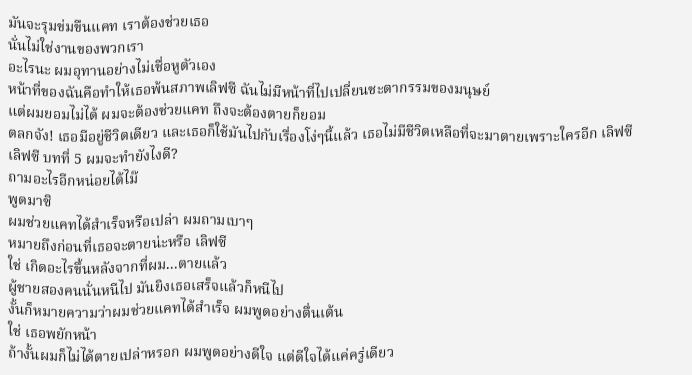มันจะรุมข่มขืนแคท เราต้องช่วยเธอ
นั่นไม่ใช่งานของพวกเรา
อะไรนะ ผมอุทานอย่างไม่เชื่อหูตัวเอง
หน้าที่ของฉันคือทำให้เธอพ้นสภาพเลิฟซี ฉันไม่มีหน้าที่ไปเปลี่ยนชะตากรรมของมนุษย์
แต่ผมยอมไม่ได้ ผมจะต้องช่วยแคท ถึงจะต้องตายก็ยอม
ตลกจัง! เธอมีอยู่ชีวิตเดียว และเธอก็ใช้มันไปกับเรื่องโง่ๆนี้แล้ว เธอไม่มีชีวิตเหลือที่จะมาตายเพราะใครอีก เลิฟซี
เลิฟซี บทที่ 5 ผมจะทำยังไงดี?
ถามอะไรอีกหน่อยได้ไม๊
พูดมาซิ
ผมช่วยแคทได้สำเร็จหรือเปล่า ผมถามเบาๆ
หมายถึงก่อนที่เธอจะตายน่ะหรือ เลิฟซี
ใช่ เกิดอะไรขึ้นหลังจากที่ผม...ตายแล้ว
ผู้ชายสองคนนั่นหนีไป มันยิงเธอเสร็จแล้วก็หนีไป
งั้นก็หมายความว่าผมช่วยแคทได้สำเร็จ ผมพูดอย่างตื่นเต้น
ใช่ เธอพยักหน้า
ถ้างั้นผมก็ไม่ได้ตายเปล่าหรอก ผมพูดอย่างดีใจ แต่ดีใจได้แค่ครู่เดียว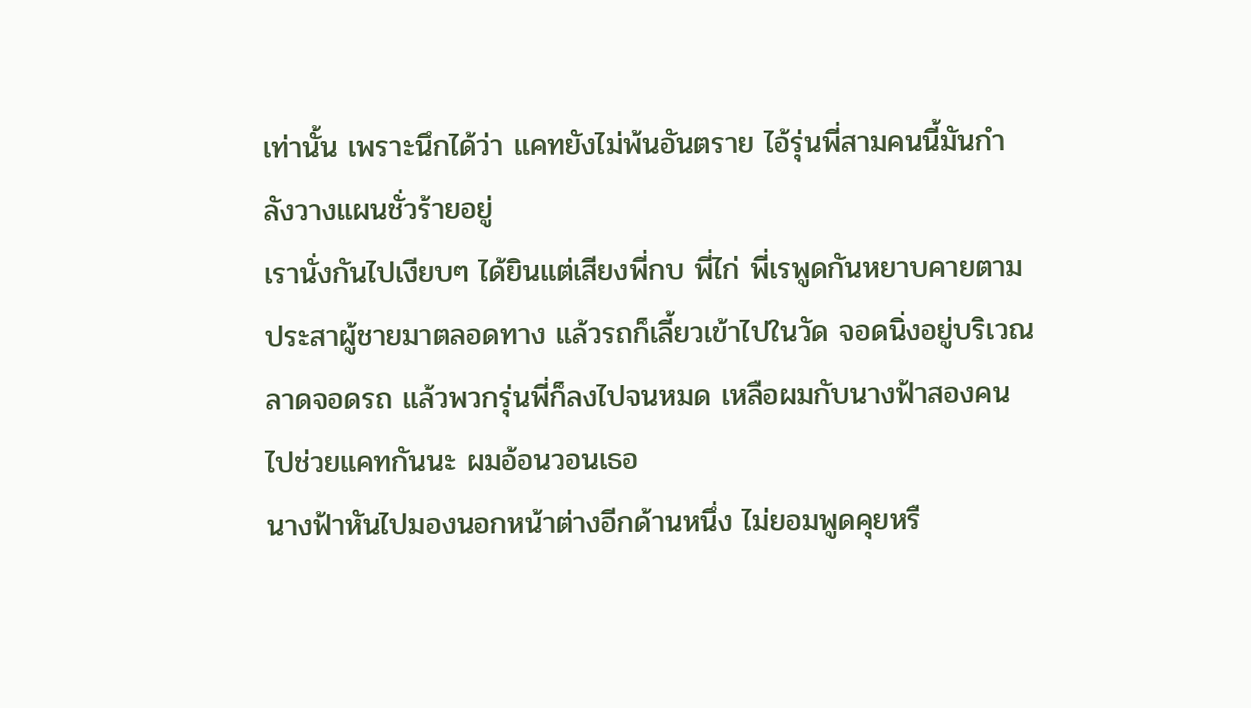เท่านั้น เพราะนึกได้ว่า แคทยังไม่พ้นอันตราย ไอ้รุ่นพี่สามคนนี้มันกำลังวางแผนชั่วร้ายอยู่
เรานั่งกันไปเงียบๆ ได้ยินแต่เสียงพี่กบ พี่ไก่ พี่เรพูดกันหยาบคายตามประสาผู้ชายมาตลอดทาง แล้วรถก็เลี้ยวเข้าไปในวัด จอดนิ่งอยู่บริเวณลาดจอดรถ แล้วพวกรุ่นพี่ก็ลงไปจนหมด เหลือผมกับนางฟ้าสองคน
ไปช่วยแคทกันนะ ผมอ้อนวอนเธอ
นางฟ้าหันไปมองนอกหน้าต่างอีกด้านหนึ่ง ไม่ยอมพูดคุยหรื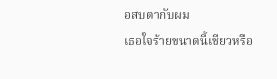อสบตากับผม
เธอใจร้ายขนาดนี้เชียวหรือ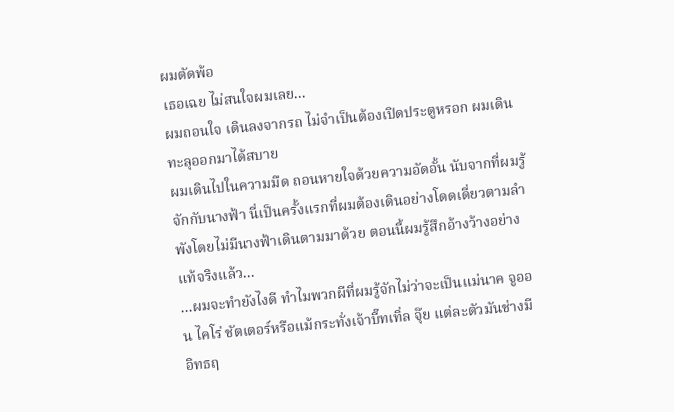ผมตัดพ้อ
เธอเฉย ไม่สนใจผมเลย...
ผมถอนใจ เดินลงจากรถ ไม่จำเป็นต้องเปิดประตูหรอก ผมเดินทะลุออกมาได้สบาย
ผมเดินไปในความมืด ถอนหายใจด้วยความอัดอั้น นับจากที่ผมรู้จักกับนางฟ้า นี่เป็นครั้งแรกที่ผมต้องเดินอย่างโดดเดี่ยวตามลำพังโดยไม่มีนางฟ้าเดินตามมาด้วย ตอนนี้ผมรู้สึกอ้างว้างอย่างแท้จริงแล้ว...
...ผมจะทำยังไงดี ทำไมพวกผีที่ผมรู้จักไม่ว่าจะเป็นแม่นาค จูออน ไคโร่ ชัตเตอร์หรือแม้กระทั่งเจ้าบี๊ทเทิ่ล จุ๊ย แต่ละตัวมันช่างมีอิทธฤ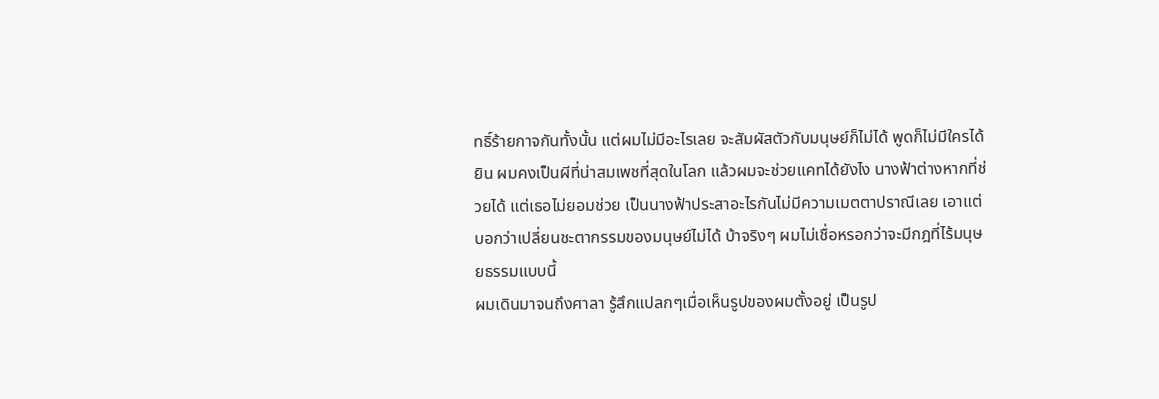ทธิ์ร้ายกาจกันทั้งนั้น แต่ผมไม่มีอะไรเลย จะสัมผัสตัวกับมนุษย์ก็ไม่ได้ พูดก็ไม่มีใครได้ยิน ผมคงเป็นผีที่น่าสมเพชที่สุดในโลก แล้วผมจะช่วยแคทได้ยังไง นางฟ้าต่างหากที่ช่วยได้ แต่เธอไม่ยอมช่วย เป็นนางฟ้าประสาอะไรกันไม่มีความเมตตาปราณีเลย เอาแต่บอกว่าเปลี่ยนชะตากรรมของมนุษย์ไม่ได้ บ้าจริงๆ ผมไม่เชื่อหรอกว่าจะมีกฎที่ไร้มนุษยธรรมแบบนี้
ผมเดินมาจนถึงศาลา รู้สึกแปลกๆเมื่อเห็นรูปของผมตั้งอยู่ เป็นรูป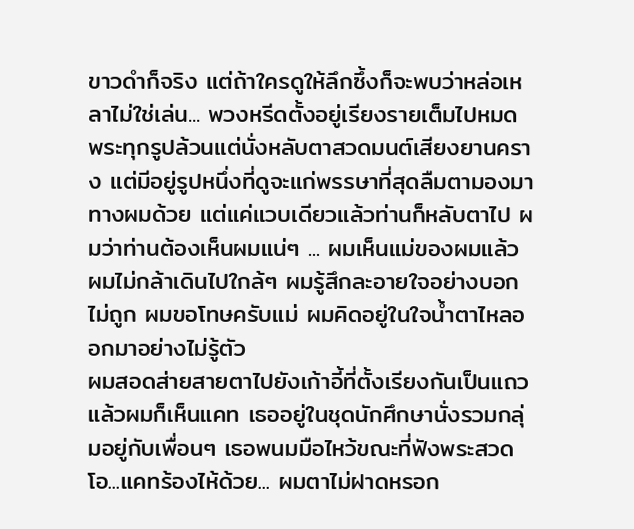ขาวดำก็จริง แต่ถ้าใครดูให้ลึกซึ้งก็จะพบว่าหล่อเหลาไม่ใช่เล่น... พวงหรีดตั้งอยู่เรียงรายเต็มไปหมด พระทุกรูปล้วนแต่นั่งหลับตาสวดมนต์เสียงยานคราง แต่มีอยู่รูปหนึ่งที่ดูจะแก่พรรษาที่สุดลืมตามองมาทางผมด้วย แต่แค่แวบเดียวแล้วท่านก็หลับตาไป ผมว่าท่านต้องเห็นผมแน่ๆ ... ผมเห็นแม่ของผมแล้ว ผมไม่กล้าเดินไปใกล้ๆ ผมรู้สึกละอายใจอย่างบอกไม่ถูก ผมขอโทษครับแม่ ผมคิดอยู่ในใจน้ำตาไหลออกมาอย่างไม่รู้ตัว
ผมสอดส่ายสายตาไปยังเก้าอี้ที่ตั้งเรียงกันเป็นแถว แล้วผมก็เห็นแคท เธออยู่ในชุดนักศึกษานั่งรวมกลุ่มอยู่กับเพื่อนๆ เธอพนมมือไหว้ขณะที่ฟังพระสวด โอ...แคทร้องไห้ด้วย... ผมตาไม่ฝาดหรอก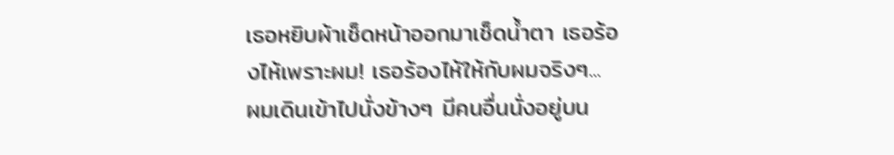เธอหยิบผ้าเช็ดหน้าออกมาเช็ดน้ำตา เธอร้องไห้เพราะผม! เธอร้องไห้ให้กับผมจริงๆ... ผมเดินเข้าไปนั่งข้างๆ มีคนอื่นนั่งอยู่บน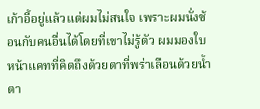เก้าอี้อยู่แล้วแต่ผมไม่สนใจ เพราะผมนั่งซ้อนกับคนอื่นได้โดยที่เขาไม่รู้ตัว ผมมองใบหน้าแคทที่คิดถึงด้วยตาที่พร่าเลือนด้วยน้ำตา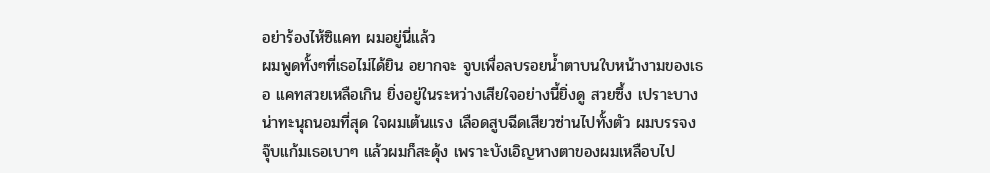อย่าร้องไห้ซิแคท ผมอยู่นี่แล้ว
ผมพูดทั้งๆที่เธอไม่ได้ยิน อยากจะ จูบเพื่อลบรอยน้ำตาบนใบหน้างามของเธอ แคทสวยเหลือเกิน ยิ่งอยู่ในระหว่างเสียใจอย่างนี้ยิ่งดู สวยซึ้ง เปราะบางน่าทะนุถนอมที่สุด ใจผมเต้นแรง เลือดสูบฉีดเสียวซ่านไปทั้งตัว ผมบรรจงจุ๊บแก้มเธอเบาๆ แล้วผมก็สะดุ้ง เพราะบังเอิญหางตาของผมเหลือบไป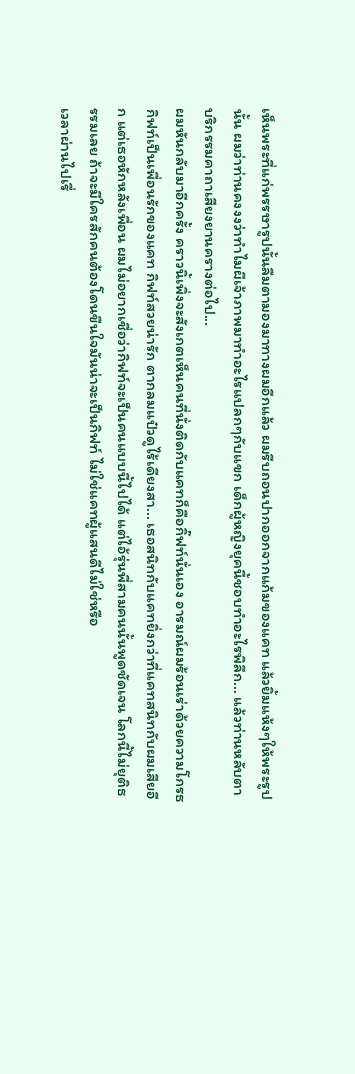เห็นพระที่แก่พรรษารูปนั้นลืมตามองมาทางผมอีกแล้ว ผมรีบถอนปากออกจากแก้มของแคท แล้วยิ้มแห้งๆให้พระรูปนั้น ผมว่าท่านคงงงว่าทำไมผีเจ้าภาพมาทำอะไรแปลกๆกับแขก เด็กผู้หญิงยุคนี้ชอบทำอะไรพิลึก... แล้วท่านหลับตาบริกรรมคาถาเสียงยานครางต่อไป...
ผมหันกลับมาอีกครั้ง คราวนิ้เพิ่งจะสังเกตเห็นคนที่นั่งติดกับแคทก็คือกิ๊ฟท์นั่นเอง อารมณ์ผมร้อนเร่าด้วยความโกรธ กิฟท์เป็นเพื่อนรักของแคท กิฟท์สวยน่ารัก ตากลมแป๋วดูไร้เดียงสา... เธอสนิทกับแคทยิ่งกว่าที่แคทสนิทกับผมเสียอีก แต่เธอหักหลังเพื่อน ผมไม่อยากเชื่อว่ากิฟท์จะเป็นคนแบบนี้ไปได้ แต่ไอ้รุ่นพี่สามคนนั้นพูดชัดเจน โลกนี้ไม่ยุติธรรมเลย ถ้าจะมีใครสักคนต้องโดนขืนใจมันน่าจะเป็นกิฟท์ ไม่ใช่แคทผู้แสนดีไม่ใช่หรือ
เวลาผ่านไปเรื่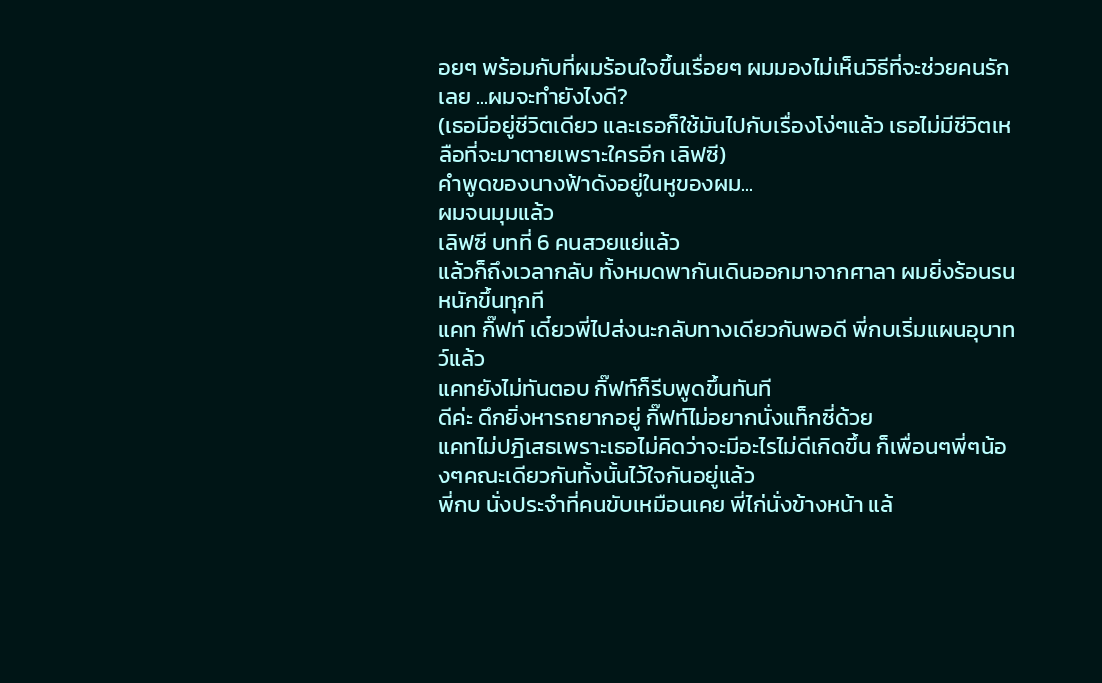อยๆ พร้อมกับที่ผมร้อนใจขึ้นเรื่อยๆ ผมมองไม่เห็นวิธีที่จะช่วยคนรักเลย ...ผมจะทำยังไงดี?
(เธอมีอยู่ชีวิตเดียว และเธอก็ใช้มันไปกับเรื่องโง่ๆแล้ว เธอไม่มีชีวิตเหลือที่จะมาตายเพราะใครอีก เลิฟซี)
คำพูดของนางฟ้าดังอยู่ในหูของผม...
ผมจนมุมแล้ว
เลิฟซี บทที่ 6 คนสวยแย่แล้ว
แล้วก็ถึงเวลากลับ ทั้งหมดพากันเดินออกมาจากศาลา ผมยิ่งร้อนรนหนักขึ้นทุกที
แคท กิ๊ฟท์ เดี๋ยวพี่ไปส่งนะกลับทางเดียวกันพอดี พี่กบเริ่มแผนอุบาทว์แล้ว
แคทยังไม่ทันตอบ กิ๊ฟท์ก็รีบพูดขึ้นทันที
ดีค่ะ ดึกยิ่งหารถยากอยู่ กิ๊ฟท์ไม่อยากนั่งแท็กซี่ด้วย
แคทไม่ปฎิเสธเพราะเธอไม่คิดว่าจะมีอะไรไม่ดีเกิดขึ้น ก็เพื่อนๆพี่ๆน้องๆคณะเดียวกันทั้งนั้นไว้ใจกันอยู่แล้ว
พี่กบ นั่งประจำที่คนขับเหมือนเคย พี่ไก่นั่งข้างหน้า แล้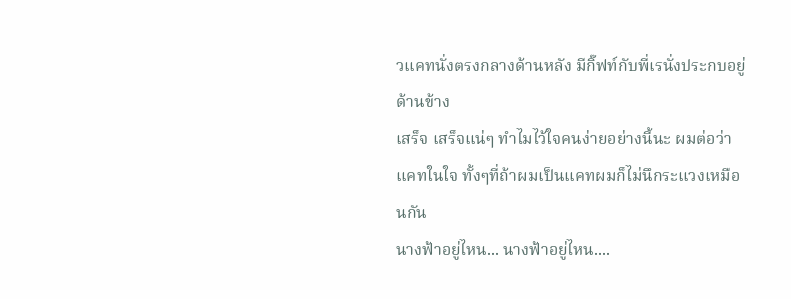วแคทนั่งตรงกลางด้านหลัง มีกิ๊ฟท์กับพี่เรนั่งประกบอยู่ด้านข้าง
เสร็จ เสร็จแน่ๆ ทำไมไว้ใจคนง่ายอย่างนี้นะ ผมต่อว่าแคทในใจ ทั้งๆที่ถ้าผมเป็นแคทผมก็ไม่นึกระแวงเหมือนกัน
นางฟ้าอยู่ไหน... นางฟ้าอยู่ไหน....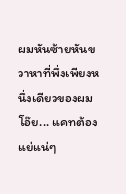ผมหันซ้ายหันขวาหาที่พึ่งเพียงหนึ่งเดียวของผม โอ๊ย... แคทต้องแย่แน่ๆ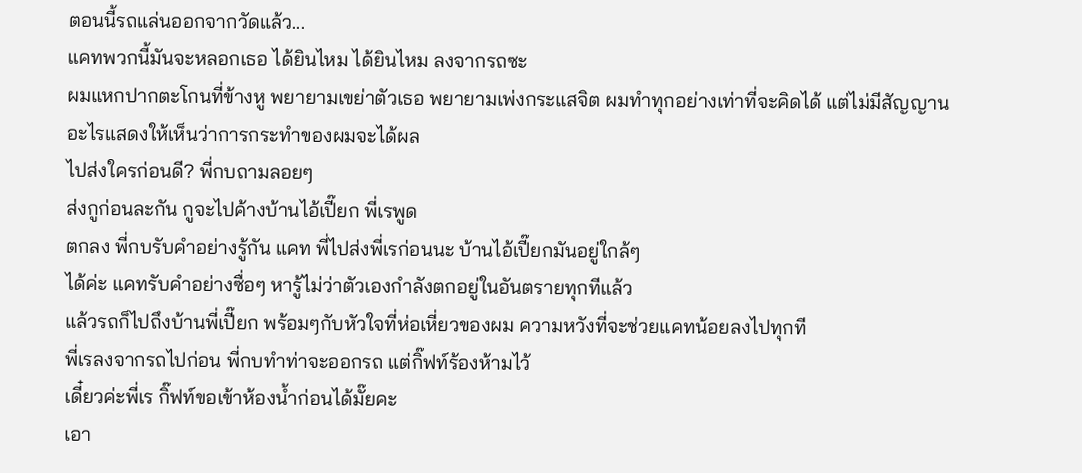ตอนนี้รถแล่นออกจากวัดแล้ว...
แคทพวกนี้มันจะหลอกเธอ ได้ยินไหม ได้ยินไหม ลงจากรถซะ
ผมแหกปากตะโกนที่ข้างหู พยายามเขย่าตัวเธอ พยายามเพ่งกระแสจิต ผมทำทุกอย่างเท่าที่จะคิดได้ แต่ไม่มีสัญญานอะไรแสดงให้เห็นว่าการกระทำของผมจะได้ผล
ไปส่งใครก่อนดี? พี่กบถามลอยๆ
ส่งกูก่อนละกัน กูจะไปค้างบ้านไอ้เปี๊ยก พี่เรพูด
ตกลง พี่กบรับคำอย่างรู้กัน แคท พี่ไปส่งพี่เรก่อนนะ บ้านไอ้เปี๊ยกมันอยู่ใกล้ๆ
ได้ค่ะ แคทรับคำอย่างซื่อๆ หารู้ไม่ว่าตัวเองกำลังตกอยู่ในอันตรายทุกทีแล้ว
แล้วรถก็ไปถึงบ้านพี่เปี๊ยก พร้อมๆกับหัวใจที่ห่อเหี่ยวของผม ความหวังที่จะช่วยแคทน้อยลงไปทุกที
พี่เรลงจากรถไปก่อน พี่กบทำท่าจะออกรถ แต่กิ๊ฟท์ร้องห้ามไว้
เดี๋ยวค่ะพี่เร กิ๊ฟท์ขอเข้าห้องน้ำก่อนได้มั๊ยคะ
เอา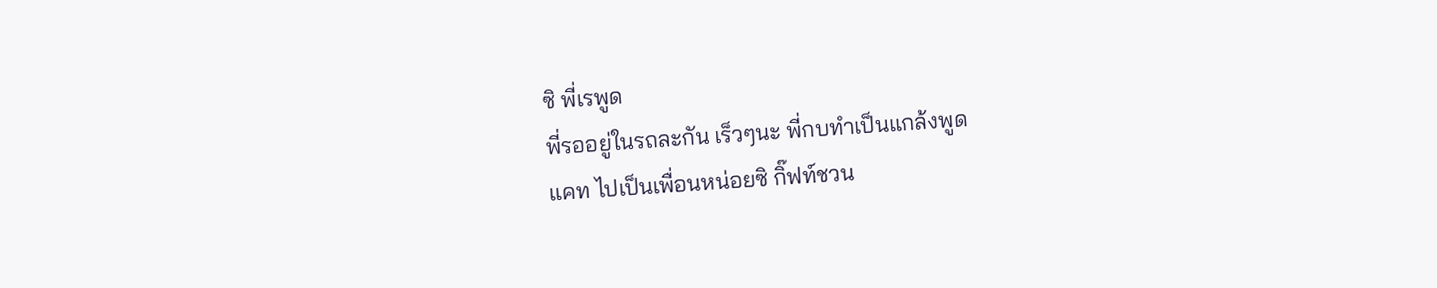ซิ พี่เรพูด
พี่รออยู่ในรถละกัน เร็วๆนะ พี่กบทำเป็นแกล้งพูด
แคท ไปเป็นเพื่อนหน่อยซิ กิ๊ฟท์ชวน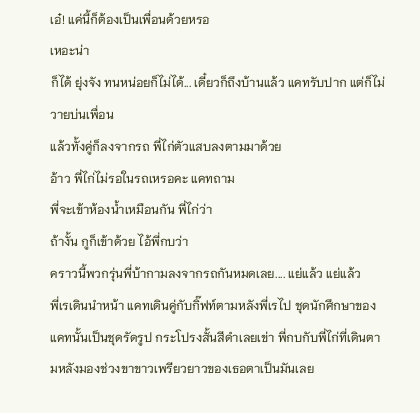เอ๋! แค่นี้ก็ต้องเป็นเพื่อนด้วยหรอ
เหอะน่า
ก็ได้ ยุ่งจัง ทนหน่อยก็ไม่ได้... เดี๋ยวก็ถึงบ้านแล้ว แคทรับปาก แต่ก็ไม่วายบ่นเพื่อน
แล้วทั้งคู่ก็ลงจากรถ พี่ไก่ตัวแสบลงตามมาด้วย
อ้าว พี่ไก่ไม่รอในรถเหรอคะ แคทถาม
พี่จะเข้าห้องน้ำเหมือนกัน พี่ไก่ว่า
ถ้างั้น กูก็เข้าด้วย ไอ้พี่กบว่า
คราวนี้พวกรุ่นพี่บ้ากามลงจากรถกันหมดเลย.... แย่แล้ว แย่แล้ว
พี่เรเดินนำหน้า แคทเดินคู่กับกิ๊ฟท์ตามหลังพี่เรไป ชุดนักศึกษาของแคทนั้นเป็นชุดรัดรูป กระโปรงสั้นสีดำเลยเข่า พี่กบกับพี่ไก่ที่เดินตามหลังมองช่วงขาขาวเพรียวยาวของเธอตาเป็นมันเลย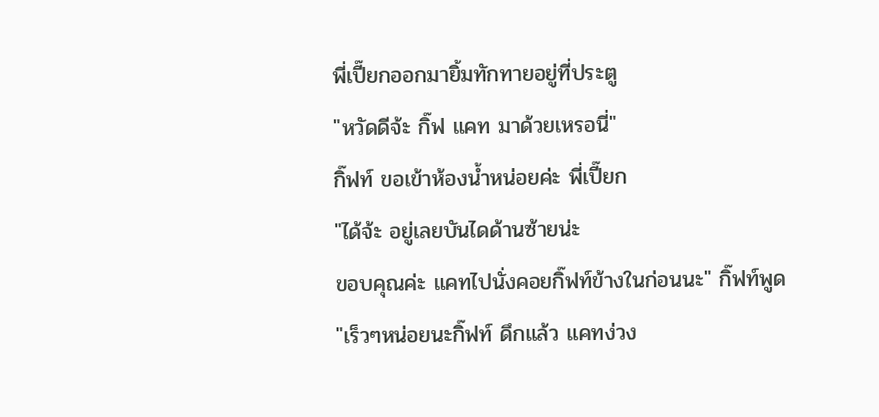พี่เปี๊ยกออกมายิ้มทักทายอยู่ที่ประตู
"หวัดดีจ้ะ กิ๊ฟ แคท มาด้วยเหรอนี่"
กิ๊ฟท์ ขอเข้าห้องน้ำหน่อยค่ะ พี่เปี๊ยก
"ได้จ้ะ อยู่เลยบันไดด้านซ้ายน่ะ
ขอบคุณค่ะ แคทไปนั่งคอยกิ๊ฟท์ข้างในก่อนนะ" กิ๊ฟท์พูด
"เร็วๆหน่อยนะกิ๊ฟท์ ดึกแล้ว แคทง่วง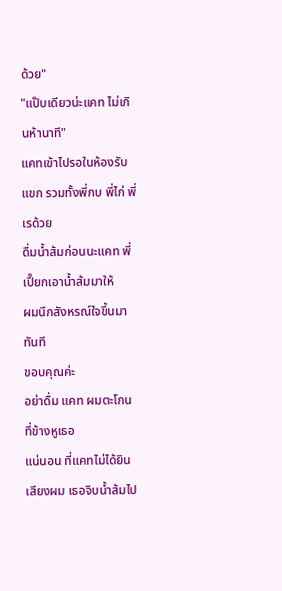ด้วย"
"แป๊บเดียวน่ะแคท ไม่เกินห้านาที"
แคทเข้าไปรอในห้องรับแขก รวมทั้งพี่กบ พี่ไก่ พี่เรด้วย
ดื่มน้ำส้มก่อนนะแคท พี่เปี๊ยกเอาน้ำส้มมาให้
ผมนึกสังหรณ์ใจขึ้นมาทันที
ขอบคุณค่ะ
อย่าดื่ม แคท ผมตะโกนที่ข้างหูเธอ
แน่นอน ที่แคทไม่ได้ยินเสียงผม เธอจิบน้ำส้มไป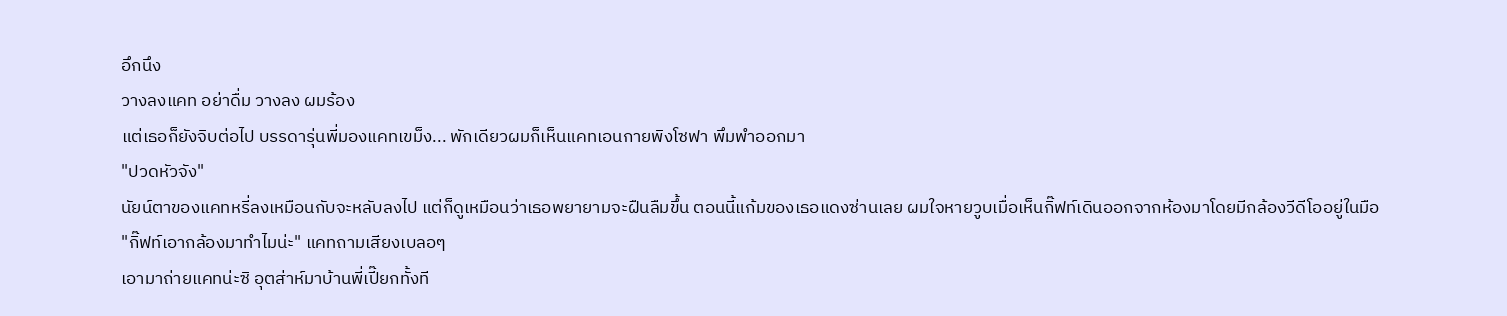อึกนึง
วางลงแคท อย่าดื่ม วางลง ผมร้อง
แต่เธอก็ยังจิบต่อไป บรรดารุ่นพี่มองแคทเขม็ง... พักเดียวผมก็เห็นแคทเอนกายพิงโซฟา พึมพำออกมา
"ปวดหัวจัง"
นัยน์ตาของแคทหรี่ลงเหมือนกับจะหลับลงไป แต่ก็ดูเหมือนว่าเธอพยายามจะฝืนลืมขึ้น ตอนนี้แก้มของเธอแดงซ่านเลย ผมใจหายวูบเมื่อเห็นกิ๊ฟท์เดินออกจากห้องมาโดยมีกล้องวีดีโออยู่ในมือ
"กิ๊ฟท์เอากล้องมาทำไมน่ะ" แคทถามเสียงเบลอๆ
เอามาถ่ายแคทน่ะซิ อุตส่าห์มาบ้านพี่เปี๊ยกทั้งที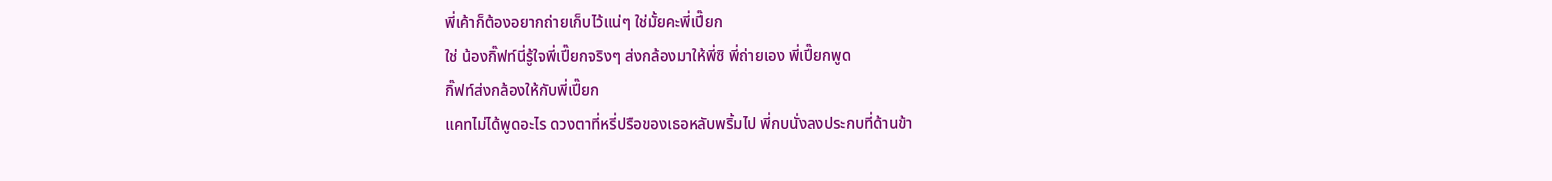พี่เค้าก็ต้องอยากถ่ายเก็บไว้แน่ๆ ใช่มั้ยคะพี่เปี๊ยก
ใช่ น้องกิ๊ฟท์นี่รู้ใจพี่เปี๊ยกจริงๆ ส่งกล้องมาให้พี่ซิ พี่ถ่ายเอง พี่เปี๊ยกพูด
กิ๊ฟท์ส่งกล้องให้กับพี่เปี๊ยก
แคทไม่ได้พูดอะไร ดวงตาที่หรี่ปรือของเธอหลับพริ้มไป พี่กบนั่งลงประกบที่ด้านข้า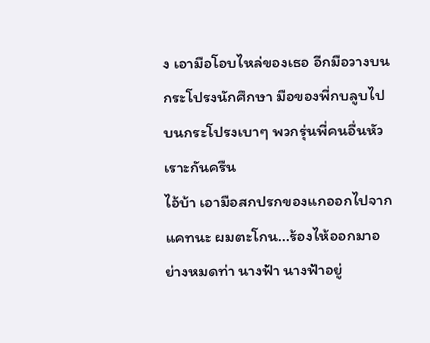ง เอามือโอบไหล่ของเธอ อีกมือวางบนกระโปรงนักศึกษา มือของพี่กบลูบไปบนกระโปรงเบาๆ พวกรุ่นพี่คนอื่นหัวเราะกันครืน
ไอ้บ้า เอามือสกปรกของแกออกไปจากแคทนะ ผมตะโกน...ร้องไห้ออกมาอย่างหมดท่า นางฟ้า นางฟ้าอยู่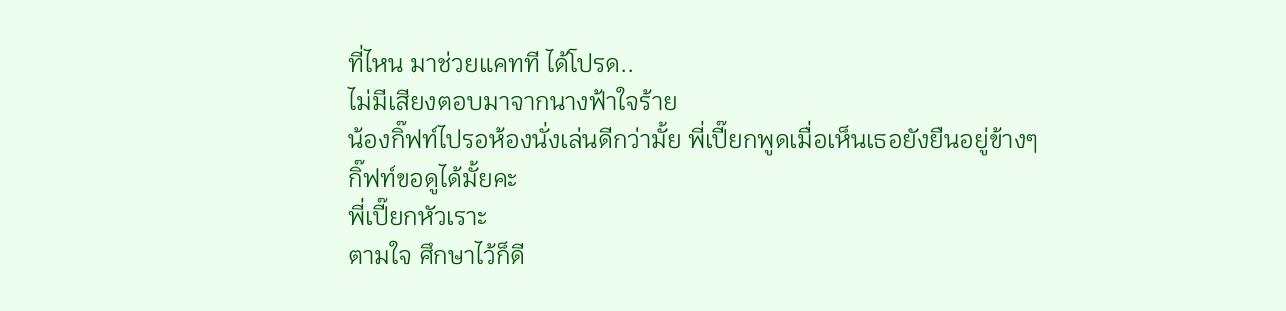ที่ไหน มาช่วยแคทที ได้โปรด..
ไม่มีเสียงตอบมาจากนางฟ้าใจร้าย
น้องกิ๊ฟท์ไปรอห้องนั่งเล่นดีกว่ามั้ย พี่เปี๊ยกพูดเมื่อเห็นเธอยังยืนอยู่ข้างๆ
กิ๊ฟท์ขอดูได้มั้ยคะ
พี่เปี๊ยกหัวเราะ
ตามใจ ศึกษาไว้ก็ดี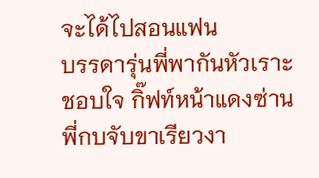จะได้ไปสอนแฟน
บรรดารุ่นพี่พากันหัวเราะชอบใจ กิ๊ฟท์หน้าแดงซ่าน พี่กบจับขาเรียวงา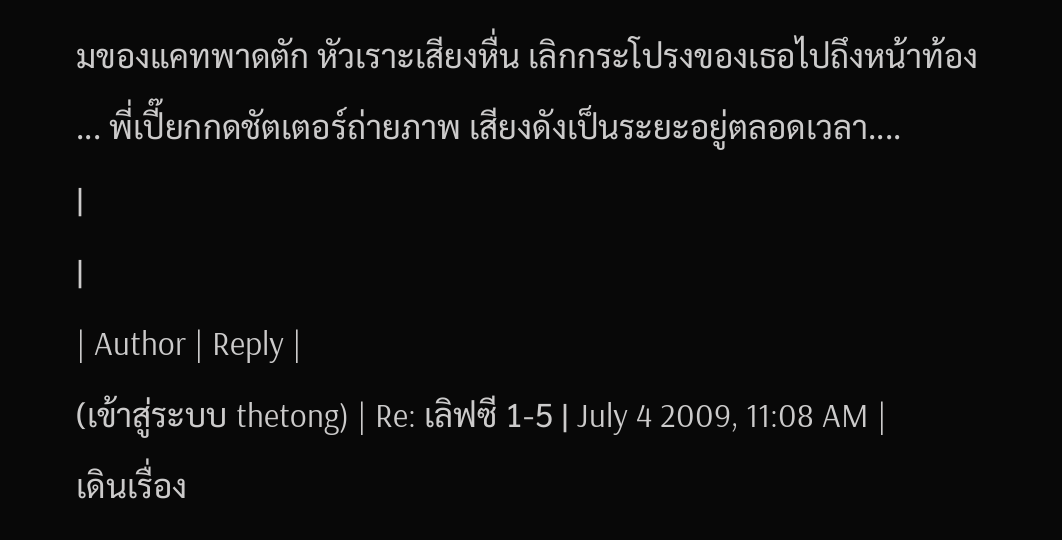มของแคทพาดตัก หัวเราะเสียงหื่น เลิกกระโปรงของเธอไปถึงหน้าท้อง ... พี่เปี๊ยกกดชัตเตอร์ถ่ายภาพ เสียงดังเป็นระยะอยู่ตลอดเวลา....
|
|
| Author | Reply |
(เข้าสู่ระบบ thetong) | Re: เลิฟซี 1-5 | July 4 2009, 11:08 AM |
เดินเรื่อง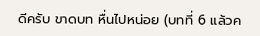ดีครับ ขาดบท หื่นไปหน่อย (บทที่ 6 แล้วค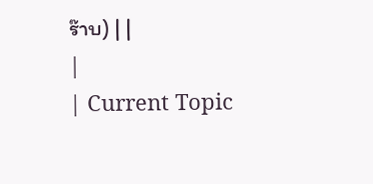ร๊าบ) | |
|
| Current Topic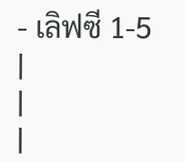- เลิฟซี 1-5 |
|
|